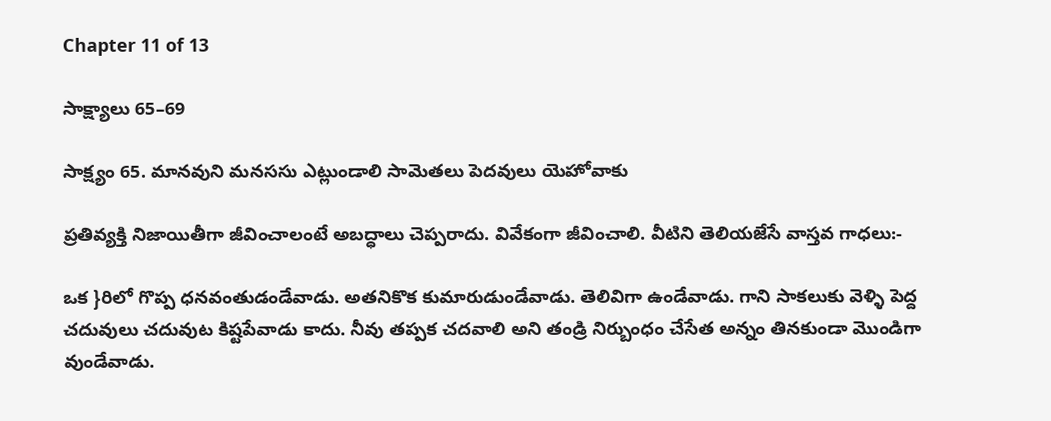Chapter 11 of 13

సాక్ష్యాలు 65–69

సాక్ష్యం 65. మానవుని మనససు ఎట్లుండాలి సామెతలు పెదవులు యెహోవాకు

ప్రతివ్యక్తి నిజాయితీగా జీవించాలంటే అబద్ధాలు చెప్పరాదు. వివేకంగా జీవించాలి. వీటిని తెలియజేసే వాస్తవ గాధలు:-

ఒక }రిలో గొప్ప ధనవంతుడండేవాడు. అతనికొక కుమారుడుండేవాడు. తెలివిగా ఉండేవాడు. గాని సాకలుకు వెళ్ళి పెద్ద చదువులు చదువుట కిష్టపేవాడు కాదు. నీవు తప్పక చదవాలి అని తండ్రి నిర్బుంధం చేసేత అన్నం తినకుండా మొండిగా వుండేవాడు.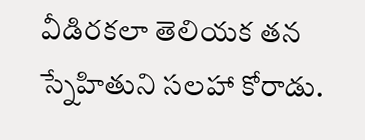వీడిరకలా తెలియక తన స్నేహితుని సలహా కోరాడు.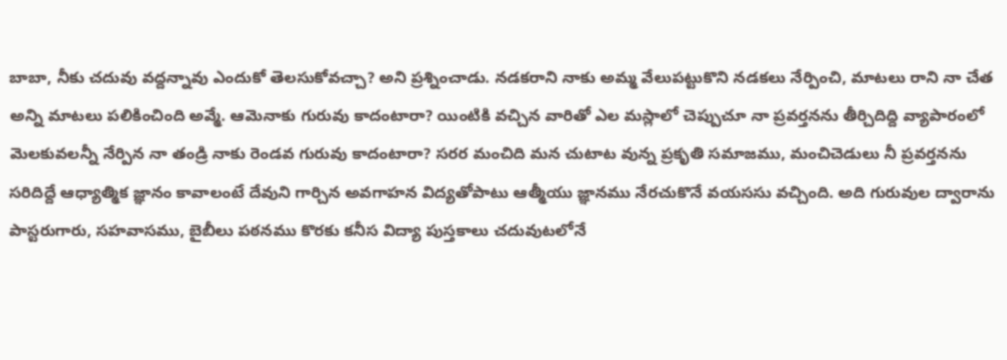బాబా, నీకు చదువు వద్దన్నావు ఎందుకో తెలసుకోవచ్చా? అని ప్రశ్నించాడు. నడకరాని నాకు అమ్మ వేలుపట్టుకొని నడకలు నేర్పించి, మాటలు రాని నా చేత అన్ని మాటలు పలికించింది అవ్మే. ఆవెునాకు గురువు కాదంటారా? యింటికి వచ్చిన వారితో ఎల మస్లాలో చెప్పుచూ నా ప్రవర్తనను తీర్చిదిద్ది వ్యాపారంలో మెలకువలన్నీ నేర్పిన నా తండ్రి నాకు రెండవ గురువు కాదంటారా? సరర మంచిది మన చుటాట వున్న ప్రకృతి సమాజము, మంచిచెడులు నీ ప్రవర్తనను సరిదిద్దే ఆధ్యాత్మిక జ్ఞానం కావాలంటే దేవుని గార్చిన అవగాహన విద్యతోపాటు ఆత్మీయు జ్ఞానము నేరచుకొనే వయససు వచ్చింది. అది గురువుల ద్వారాను పాస్టరుగారు, సహవాసము, బైబీలు పఠనము కొరకు కనీస విద్యా పుస్తకాలు చదువుటలోనే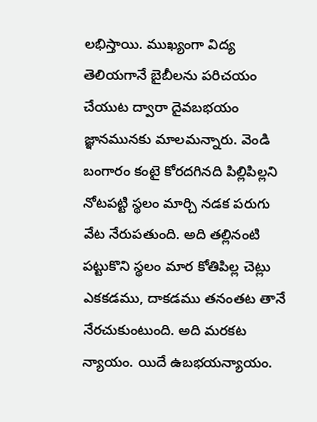లభిస్తాయి. ముఖ్యంగా విద్య తెలియగానే బైబీలను పరిచయం చేయుట ద్వారా దైవబభయం జ్ఞానమునకు మాలమన్నారు. వెండి బంగారం కంటై కోరదగినది పిల్లిపిల్లని నోటపట్టి స్థలం మార్చి నడక పరుగు వేట నేరుపతుంది. అది తల్లినంటి పట్టుకొని స్థలం మార కోతిపిల్ల చెట్లు ఎకకడము, దాకడము తనంతట తానే నేరచుకుంటుంది. అది మరకట న్యాయం. యిదే ఉబభయన్యాయం.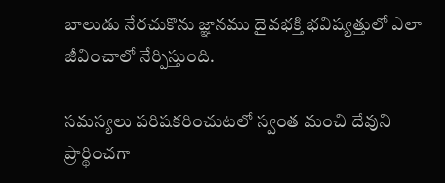బాలుడు నేరచుకొను జ్ఞానము దైవభక్తి భవిష్యత్తులో ఎలా జీవించాలో నేర్పిస్తుంది.

సమస్యలు పరిషకరించుటలో స్వంత మంచి దేవుని ప్రార్థించగా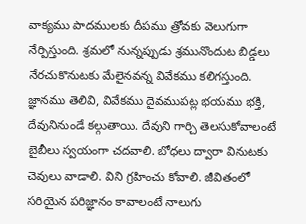వాక్యము పాదములకు దీపము త్రోవకు వెలుగుగా నేర్పిస్తుంది. శ్రమలో నున్నప్పుడు శ్రమునొందుట బిడ్డలు నేరచుకొనుటకు మేలైనవన్న వివేకము కలిగస్తుంది. జ్ఞానము తెలివి, వివేకము దైవముపట్ల భయము భక్తి, దేవునినుండే కల్గుతాయి. దేవుని గార్చి తెలసుకోవాలంటే బైబీలు స్వయంగా చదవాలి. బోధలు ద్వారా వినుటకు చెవులు వాడాలి. విని గ్రహించు కోవాలి. జీవితంలో సరియైన పరిజ్ఞానం కావాలంటే నాలుగు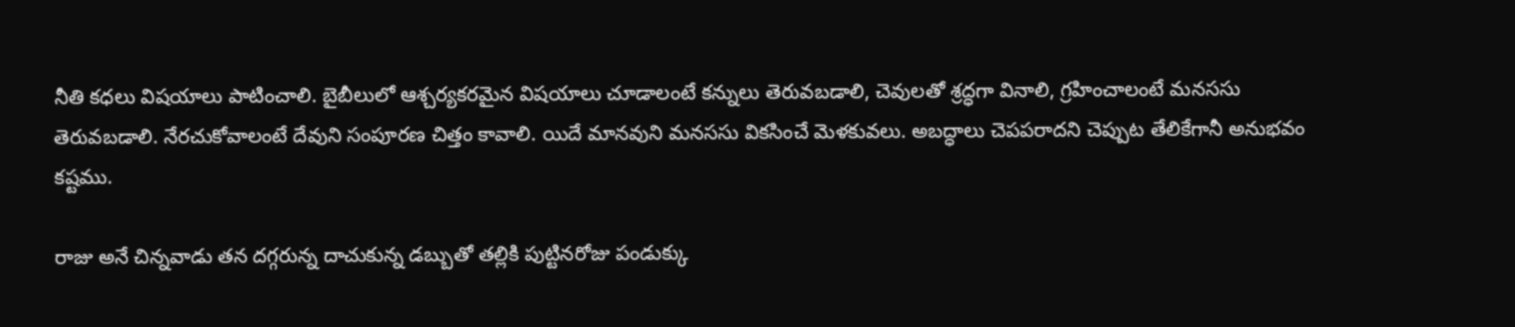నీతి కధలు విషయాలు పాటించాలి. బైబీలులో ఆశ్చర్యకరమైన విషయాలు చూడాలంటే కన్నులు తెరువబడాలి, చెవులతో శ్రద్ధగా వినాలి, గ్రహించాలంటే మనససు తెరువబడాలి. నేరచుకోవాలంటే దేవుని సంపూరణ చిత్తం కావాలి. యిదే మానవుని మనససు వికసించే మెళకువలు. అబద్ధాలు చెపపరాదని చెప్పుట తేలికేగానీ అనుభవం కష్టము.

రాజు అనే చిన్నవాడు తన దగ్గరున్న దాచుకున్న డబ్బుతో తల్లికి పుట్టినరోజు పండుక్కు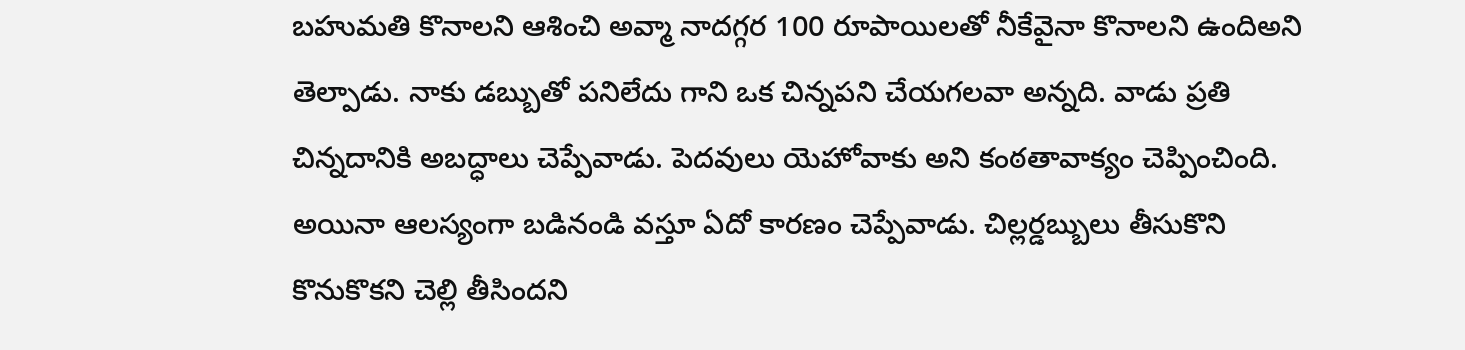బహుమతి కొనాలని ఆశించి అవ్మా నాదగ్గర 100 రూపాయిలతో నీకేవైనా కొనాలని ఉందిఅని తెల్పాడు. నాకు డబ్బుతో పనిలేదు గాని ఒక చిన్నపని చేయగలవా అన్నది. వాడు ప్రతి చిన్నదానికి అబద్ధాలు చెప్పేవాడు. పెదవులు యెహోవాకు అని కంఠతావాక్యం చెప్పించింది. అయినా ఆలస్యంగా బడినండి వస్తూ ఏదో కారణం చెప్పేవాడు. చిల్లర్డబ్బులు తీసుకొని కొనుకొకని చెల్లి తీసిందని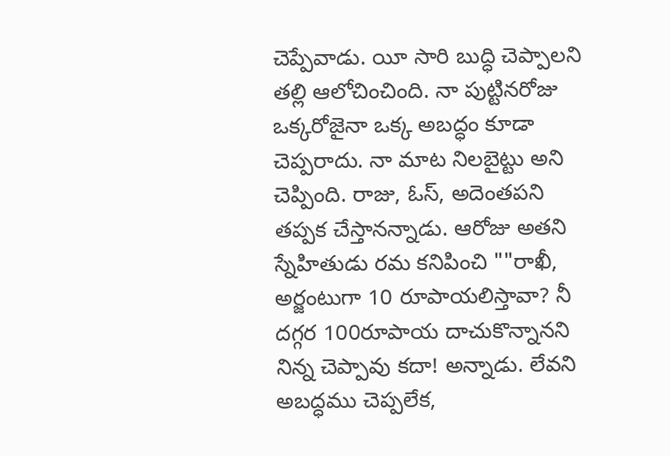చెప్పేవాడు. యీ సారి బుద్ధి చెప్పాలని తల్లి ఆలోచించింది. నా పుట్టినరోజు ఒక్కరోజైనా ఒక్క అబద్ధం కూడా చెప్పరాదు. నా మాట నిలబైట్టు అని చెప్పింది. రాజు, ఓస్, అదెంతపని తప్పక చేస్తానన్నాడు. ఆరోజు అతని స్నేహితుడు రమ కనిపించి ""రాఖీ, అర్జంటుగా 10 రూపాయలిస్తావా? నీ దగ్గర 100రూపాయ దాచుకొన్నానని నిన్న చెప్పావు కదా! అన్నాడు. లేవని అబద్ధము చెప్పలేక,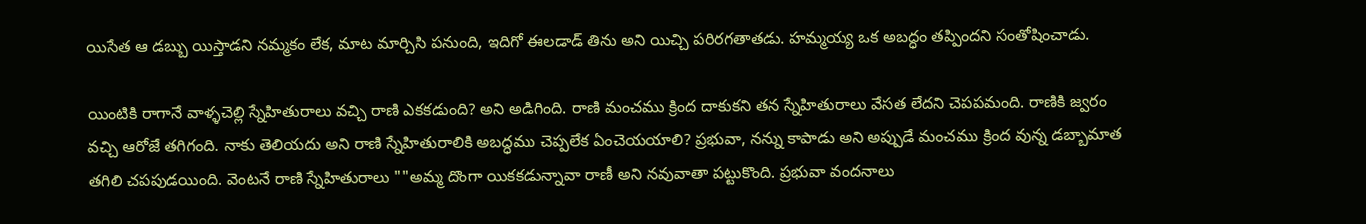యిసేత ఆ డబ్బు యిస్తాడని నమ్మకం లేక, మాట మార్చిసి పనుంది, ఇదిగో ఈలడాడ్ తిను అని యిచ్చి పరిరగతాతడు. హమ్మయ్య ఒక అబద్ధం తప్పిందని సంతోషించాడు.

యింటికి రాగానే వాళ్ళచెల్లి స్నేహితురాలు వచ్చి రాణి ఎకకడుంది? అని అడిగింది. రాణి మంచము క్రింద దాకుకని తన స్నేహితురాలు వేసత లేదని చెపపమంది. రాణికి జ్వరం వచ్చి ఆరోజే తగిగంది. నాకు తెలియదు అని రాణి స్నేహితురాలికి అబద్ధము చెప్పలేక ఏంచెయయాలి? ప్రభువా, నన్ను కాపాడు అని అప్పుడే మంచము క్రింద వున్న డబ్బామాత తగిలి చపపుడయింది. వెంటనే రాణి స్నేహితురాలు ""అమ్మ దొంగా యికకడున్నావా రాణీ అని నవువాతా పట్టుకొంది. ప్రభువా వందనాలు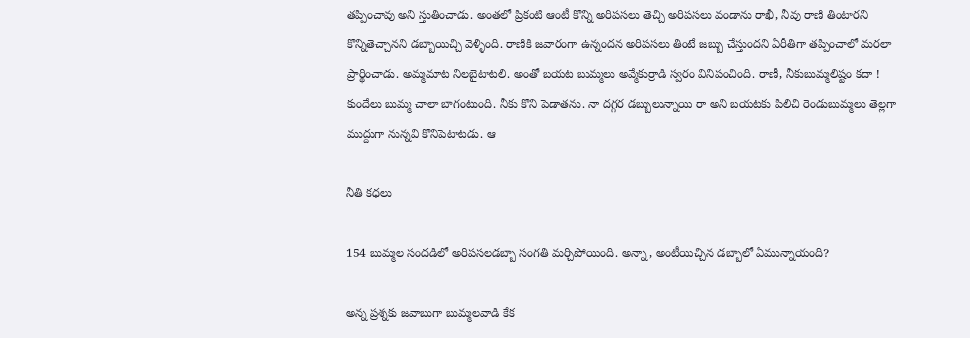తప్పించావు అని స్తుతించాడు. అంతలో ప్రికంటి ఆంటీ కొన్ని అరిపసలు తెచ్చి అరిపసలు వండాను రాఖీ, నీవు రాణి తింటారని కొన్నితెచ్చానని డబ్బాయిచ్చి వెళ్ళింది. రాణికి జవారంగా ఉన్నందన అరిపసలు తింటే జబ్బు చేస్తుందని ఏరీతిగా తప్పించాలో మరలా ప్రార్థించాడు. అమ్మమాట నిలబైటాటలి. అంతో బయట బుమ్మలు అవ్మేకుర్రాడి స్వరం వినిపంచింది. రాణీ, నీకుబుమ్మలిష్టం కదా ! కుందేలు బుమ్మ చాలా బాగంటుంది. నీకు కొని పెడాతను. నా దగ్గర డబ్బులున్నాయి రా అని బయటకు పిలిచి రెండుబుమ్మలు తెల్లగా ముద్దుగా నున్నవి కొనిపెటాటడు. ఆ

నీతి కధలు

154 బుమ్మల సందడిలో అరిపసలడబ్బా సంగతి మర్చిపోయింది. అన్నా, అంటీయిచ్చిన డబ్బాలో ఏమున్నాయంది?

అన్న ప్రశ్నకు జవాబుగా బుమ్మలవాడి కేక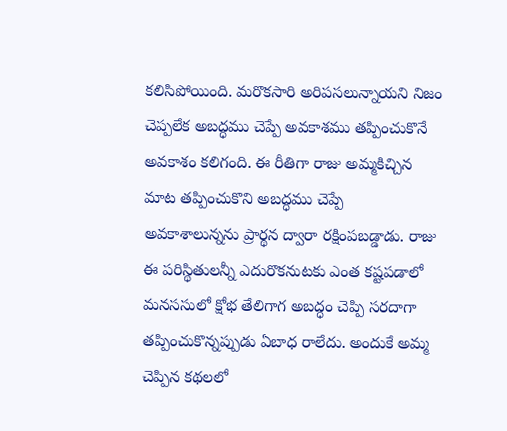కలిసిపోయింది. మరొకసారి అరిపసలున్నాయని నిజం చెప్పలేక అబద్ధము చెప్పే అవకాశము తప్పించుకొనే అవకాశం కలిగంది. ఈ రీతిగా రాజు అమ్మకిచ్చిన మాట తప్పించుకొని అబద్ధము చెప్పే అవకాశాలున్నను ప్రార్థన ద్వారా రక్షింపబడ్డాడు. రాజు ఈ పరిస్థితులన్నీ ఎదురొకనుటకు ఎంత కష్టపడాలో మనససులో క్షోభ తేలిగాగ అబద్ధం చెప్పి సరదాగా తప్పించుకొన్నప్పుడు ఏబాధ రాలేదు. అందుకే అమ్మ చెప్పిన కథలలో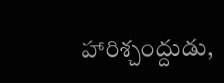హారిశ్చంద్దుడు,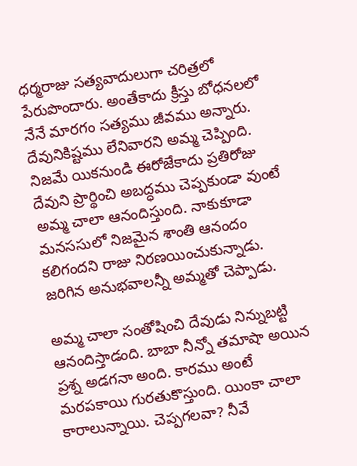ధర్మరాజు సత్యవాదులుగా చరిత్రలో పేరుపొందారు. అంతేకాదు క్రీస్తు బోధనలలో నేనే మారగం సత్యము జీవము అన్నారు. దేవునికిష్టము లేనివారని అమ్మ చెప్పింది. నిజమే యికనుండి ఈరోజేకాదు ప్రతిరోజు దేవుని ప్రార్థించి అబద్ధము చెప్పకుండా వుంటే అమ్మ చాలా ఆనందిస్తుంది. నాకుకూడా మనససులో నిజమైన శాంతి ఆనందం కలిగందని రాజు నిరణయించుకున్నాడు. జరిగిన అనుభవాలన్నీ అమ్మతో చెప్పాడు.

అమ్మ చాలా సంతోషించి దేవుడు నిన్నుబట్టి ఆనందిస్తాడంది. బాబా నీన్నో తమాషా అయిన ప్రశ్న అడగనా అంది. కారము అంటే మరపకాయి గురతుకొస్తుంది. యింకా చాలా కారాలున్నాయి. చెప్పగలవా? నీవే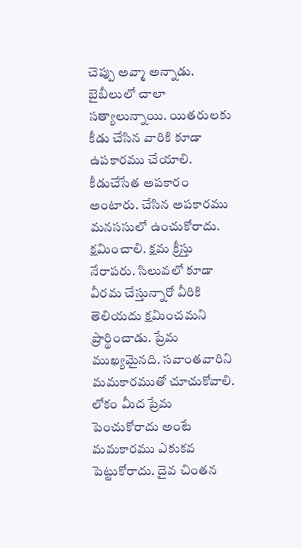చెప్పు అవ్మా అన్నాడు. బైబీలులో చాలా సత్యాలున్నాయి. యితరులకు కీడు చేసిన వారికి కూడా ఉపకారము చేయాలి. కీడుచేసేత అపకారం అంటారు. చేసిన అపకారము మనససులో ఉంచుకోరాదు. క్షమించాలి. క్షమ క్రీస్తు నేరాపరు. సిలువలో కూడా వీరమ చేస్తున్నారో వీరికి తెలియదు క్షమించమని ప్రార్థించాడు. ప్రేమ ముఖ్యమైనది. సవాంతవారిని మమకారముతో చూచుకోవాలి. లోకం మీద ప్రేమ పెంచుకోరాదు అంటే మమకారము ఎకుకవ పెట్టుకోరాదు. దైవ చింతన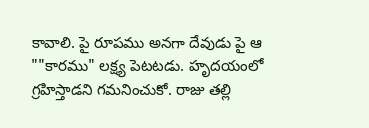కావాలి. పై రూపము అనగా దేవుడు పై ఆ ""కారము" లక్ష్య పెటటడు. హృదయంలో గ్రహిస్తాడని గమనించుకో. రాజు తల్లి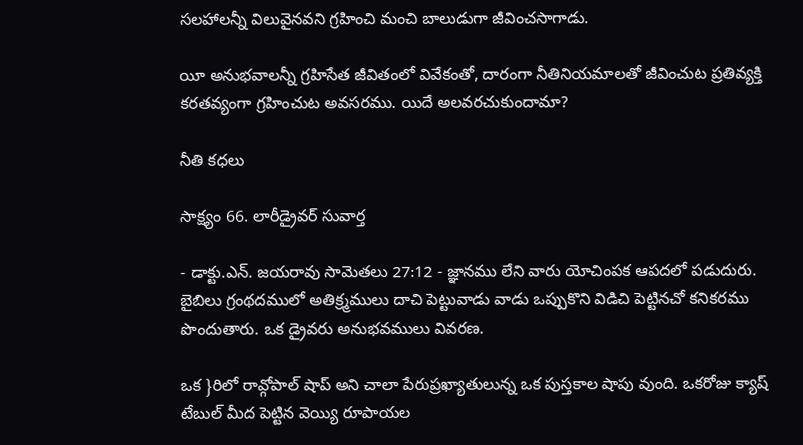సలహాలన్నీ విలువైనవని గ్రహించి మంచి బాలుడుగా జీవించసాగాడు.

యీ అనుభవాలన్నీ గ్రహిసేత జీవితంలో వివేకంతో, దారంగా నీతినియమాలతో జీవించుట ప్రతివ్యక్తి కరతవ్యంగా గ్రహించుట అవసరము. యిదే అలవరచుకుందామా?

నీతి కధలు

సాక్ష్యం 66. లారీడ్రైవర్ సువార్త

- డాక్టు.ఎన్. జయరావు సామెతలు 27:12 - జ్ఞానము లేని వారు యోచింపక ఆపదలో పడుదురు. బైబిలు గ్రంథదములో అతిక్ర్మములు దాచి పెట్టువాడు వాడు ఒప్పుకొని విడిచి పెట్టినచో కనికరము పొందుతారు. ఒక డ్రైవరు అనుభవములు వివరణ.

ఒక }రిలో రావ్గోపాల్ షాప్ అని చాలా పేరుప్రఖ్యాతులున్న ఒక పుస్తకాల షాపు వుంది. ఒకరోజు క్యాష్ టేబుల్ మీద పెట్టిన వెయ్యి రూపాయల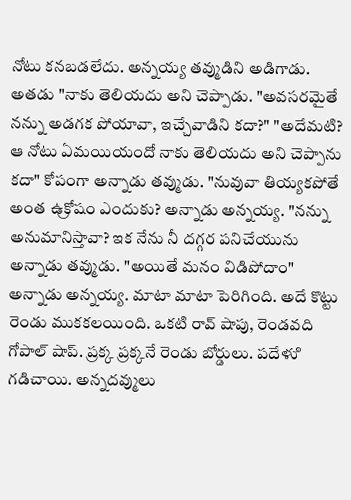నోటు కనబడలేదు. అన్నయ్య తవ్ముడిని అడిగాడు. అతడు "నాకు తెలియదు అని చెప్పాడు. "అవసరమైతే నన్ను అడగక పోయావా, ఇచ్చేవాడిని కదా?" "అదేమటి? ఆ నోటు ఏమయియందో నాకు తెలియదు అని చెప్పాను కదా" కోపంగా అన్నాడు తవ్ముడు. "నువువా తియ్యకపోతే అంత ఉ్రకోషం ఎందుకు? అన్నాడు అన్నయ్య. "నన్ను అనుమానిస్తావా? ఇక నేను నీ దగ్గర పనిచేయును అన్నాడు తవ్ముడు. "అయితే మనం విడిపోదాం" అన్నాడు అన్నయ్య. మాటా మాటా పెరిగింది. అదే కొట్టు రెండు ముకకలయింది. ఒకటి రావ్ షాపు, రెండవది గోపాల్ షాప్. ప్రక్క ప్రక్కనే రెండు బోర్డులు. పదేళుి గడిచాయి. అన్నదవ్ములు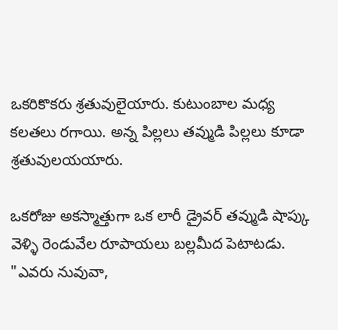ఒకరికొకరు శ్రతువులైయారు. కుటుంబాల మధ్య కలతలు రగాయి. అన్న పిల్లలు తవ్ముడి పిల్లలు కూడా శ్రతువులయయారు.

ఒకరోజు అకస్మాత్తుగా ఒక లారీ డ్రైవర్ తవ్ముడి షాప్కు వెళ్ళి రెండువేల రూపాయలు బల్లమీద పెటాటడు. "ఎవరు నువువా,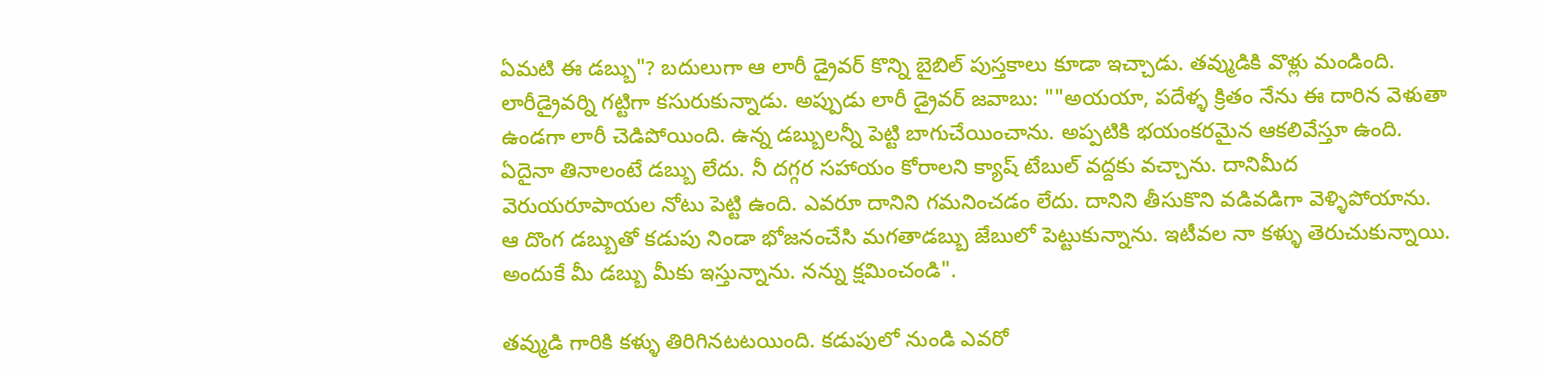ఏమటి ఈ డబ్బు"? బదులుగా ఆ లారీ డ్రైవర్ కొన్ని బైబిల్ పుస్తకాలు కూడా ఇచ్చాడు. తవ్ముడికి వొళ్లు మండింది. లారీడ్రైవర్ని గట్టిగా కసురుకున్నాడు. అప్పుడు లారీ డ్రైవర్ జవాబు: ""అయయా, పదేళ్ళ క్రితం నేను ఈ దారిన వెళుతా ఉండగా లారీ చెడిపోయింది. ఉన్న డబ్బులన్నీ పెట్టి బాగుచేయించాను. అప్పటికి భయంకరమైన ఆకలివేస్తూ ఉంది. ఏదైనా తినాలంటే డబ్బు లేదు. నీ దగ్గర సహాయం కోరాలని క్యాష్ టేబుల్ వద్దకు వచ్చాను. దానిమీద వెరుయరూపాయల నోటు పెట్టి ఉంది. ఎవరూ దానిని గమనించడం లేదు. దానిని తీసుకొని వడివడిగా వెళ్ళిపోయాను. ఆ దొంగ డబ్బుతో కడుపు నిండా భోజనంచేసి మగతాడబ్బు జేబులో పెట్టుకున్నాను. ఇటీవల నా కళ్ళు తెరుచుకున్నాయి. అందుకే మీ డబ్బు మీకు ఇస్తున్నాను. నన్ను క్షమించండి".

తవ్ముడి గారికి కళ్ళు తిరిగినటటయింది. కడుపులో నుండి ఎవరో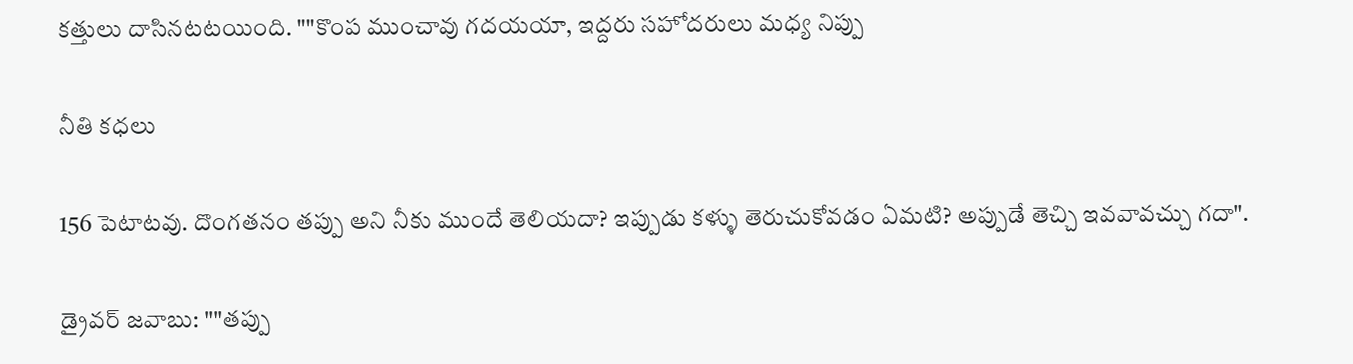కత్తులు దాసినటటయింది. ""కొంప ముంచావు గదయయా, ఇద్దరు సహోదరులు మధ్య నిప్పు

నీతి కధలు

156 పెటాటవు. దొంగతనం తప్పు అని నీకు ముందే తెలియదా? ఇప్పుడు కళ్ళు తెరుచుకోవడం ఏమటి? అప్పుడే తెచ్చి ఇవవావచ్చు గదా".

డ్రైవర్ జవాబు: ""తప్పు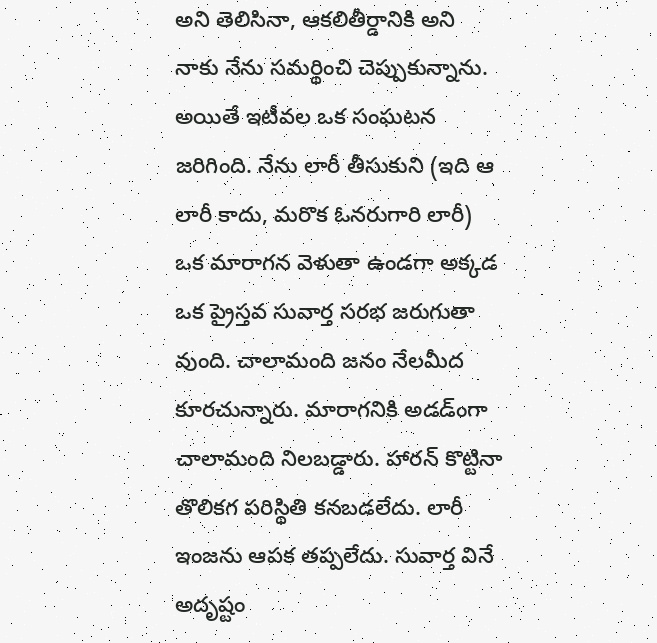అని తెలిసినా, ఆకలితీర్డానికి అని నాకు నేను సమర్థించి చెప్పుకున్నాను. అయితే ఇటీవల ఒక సంఘటన జరిగింది. నేను లారీ తీసుకుని (ఇది ఆ లారీ కాదు, మరొక ఓనరుగారి లారీ) ఒక మారాగన వెళుతా ఉండగా అక్కడ ఒక ప్రైస్తవ సువార్త సరభ జరుగుతా వుంది. చాలామంది జనం నేలమీద కూరచున్నారు. మారాగనికి అడడ్ంగా చాలామంది నిలబడ్డారు. హారన్ కొట్టినా తొలికగ పరిస్థితి కనబడలేదు. లారీ ఇంజను ఆపక తప్పలేదు. సువార్త వినే అదృష్టం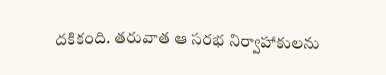దకికంది. తరువాత ఆ సరభ నిర్వాహాకులను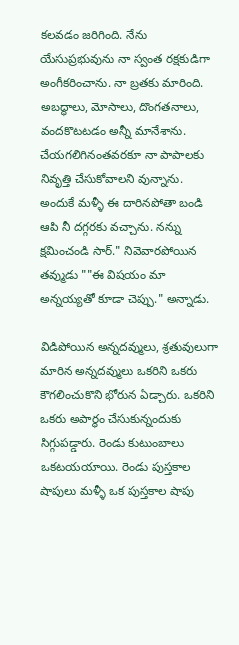కలవడం జరిగింది. నేను యేసుప్రభువును నా స్వంత రక్షకుడిగా అంగీకరించాను. నా బ్రతకు మారింది. అబద్ధాలు, మోసాలు, దొంగతనాలు, వందకొటటడం అన్నీ మానేశాను. చేయగలిగినంతవరకూ నా పాపాలకు నివృత్తి చేసుకోవాలని వున్నాను. అందుకే మళ్ళీ ఈ దారినపోతా బండి ఆపి నీ దగ్గరకు వచ్చాను. నన్ను క్షమించండి సార్." నివెవారపోయిన తవ్ముడు ""ఈ విషయం మా అన్నయ్యతో కూడా చెప్పు." అన్నాడు.

విడిపోయిన అన్నదవ్ములు, శ్రతువులుగా మారిన అన్నదవ్ములు ఒకరిని ఒకరు కౌగలించుకొని భోరున ఏడ్చారు. ఒకరిని ఒకరు అపార్థం చేసుకున్నందుకు సిగ్గుపడ్డారు. రెండు కుటుంబాలు ఒకటయయాయి. రెండు పుస్తకాల షాపులు మళ్ళీ ఒక పుస్తకాల షాపు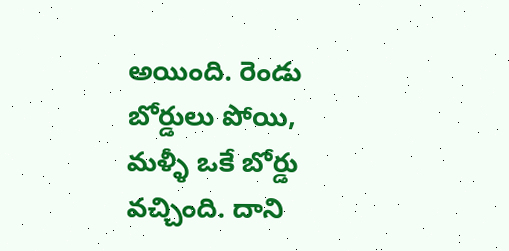అయింది. రెండు బోర్డులు పోయి, మళ్ళీ ఒకే బోర్డు వచ్చింది. దాని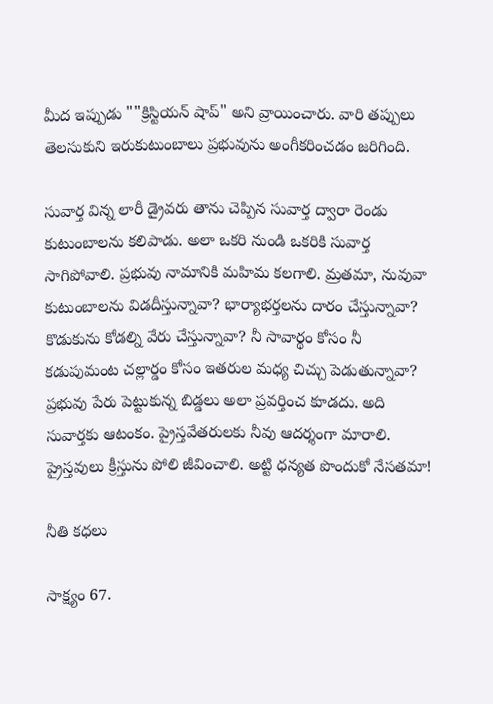మీద ఇప్పుడు ""క్రిస్టియన్ షాప్" అని వ్రాయించారు. వారి తప్పులు తెలసుకుని ఇరుకుటుంబాలు ప్రభువును అంగీకరించడం జరిగింది.

సువార్త విన్న లారీ డ్రైవరు తాను చెప్పిన సువార్త ద్వారా రెండు కుటుంబాలను కలిపాడు. అలా ఒకరి నుండి ఒకరికి సువార్త సాగిపోవాలి. ప్రభువు నామానికి మహిమ కలగాలి. మ్రతమా, నువువా కుటుంబాలను విడదీస్తున్నావా? భార్యాభర్తలను దారం చేస్తున్నావా? కొడుకును కోడల్ని వేరు చేస్తున్నావా? నీ సావార్థం కోసం నీ కడుపుమంట చల్లార్డం కోసం ఇతరుల మధ్య చిచ్చు పెడుతున్నావా? ప్రభువు పేరు పెట్టుకున్న బిడ్డలు అలా ప్రవర్తించ కూడదు. అది సువార్తకు ఆటంకం. ప్రైస్తవేతరులకు నీవు ఆదర్శంగా మారాలి. ప్రైస్తవులు క్రీస్తును పోలి జీవించాలి. అట్టి ధన్యత పొందుకో నేసతమా!

నీతి కధలు

సాక్ష్యం 67.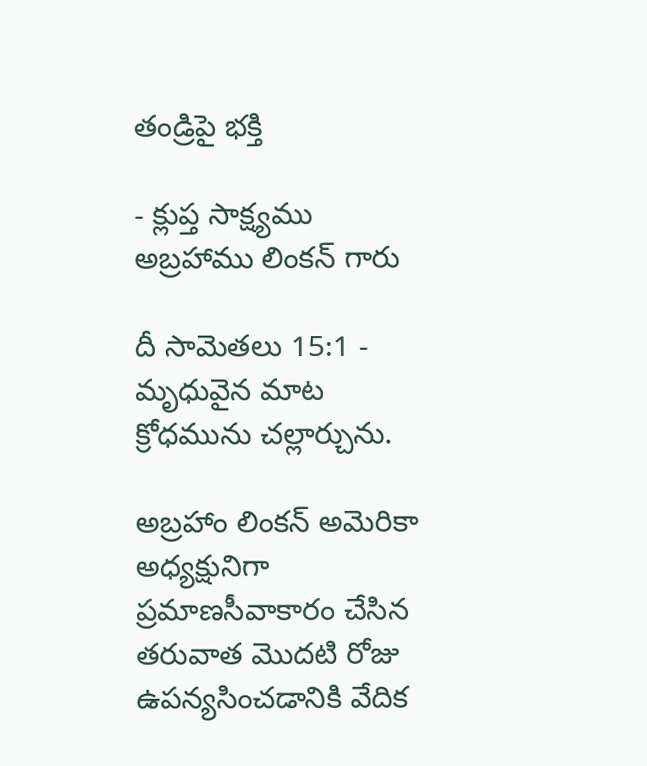తండ్రిపై భక్తి

- క్లుప్త సాక్ష్యము అబ్రహాము లింకన్ గారు

దీ సామెతలు 15:1 - మృధువైన మాట క్రోధమును చల్లార్చును.

అబ్రహాం లింకన్ అమెరికా అధ్యక్షునిగా ప్రమాణసీవాకారం చేసిన తరువాత మొదటి రోజు ఉపన్యసించడానికి వేదిక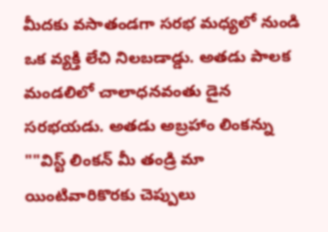మీదకు వసాతండగా సరభ మధ్యలో నుండి ఒక వ్యక్తి లేచి నిలబడాడ్డు. అతడు పాలక మండలిలో చాలాధనవంతు డైన సరభయడు. అతడు అబ్రహాం లింకన్ను ""విస్ట్ లింకన్ మీ తండ్రి మా యింటివారికొరకు చెప్పులు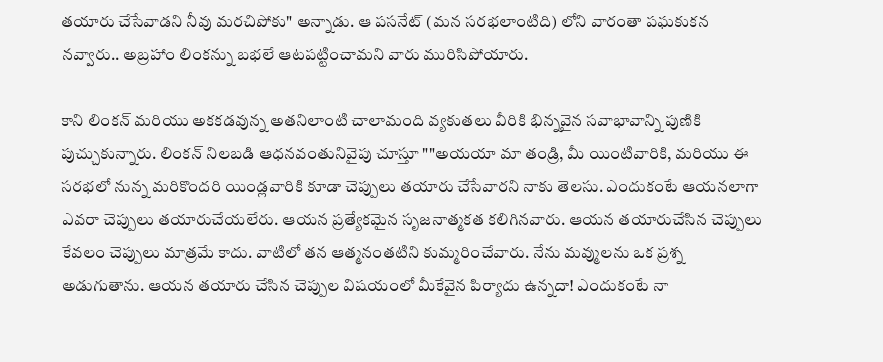తయారు చేసేవాడని నీవు మరచిపోకు" అన్నాడు. ఆ పసనేట్ (మన సరభలాంటిది) లోని వారంతా పఘకుకన నవ్వారు.. అబ్రహాం లింకన్ను బభలే ఆటపట్టించామని వారు మురిసిపోయారు.

కాని లింకన్ మరియు అకకడవున్న అతనిలాంటి చాలామంది వ్యకుతలు వీరికి భిన్నవైన సవాభావాన్ని పుణికి పుచ్చుకున్నారు. లింకన్ నిలబడి ఆధనవంతునివైపు చూస్తూ ""అయయా మా తండ్రి, మీ యింటివారికి, మరియు ఈ సరభలో నున్న మరికొందరి యిండ్లవారికి కూడా చెప్పులు తయారు చేసేవారని నాకు తెలసు. ఎందుకంటే ఆయనలాగా ఎవరా చెప్పులు తయారుచేయలేరు. ఆయన ప్రత్యేకమైన సృజనాత్మకత కలిగినవారు. ఆయన తయారుచేసిన చెప్పులు కేవలం చెప్పులు మాత్రమే కాదు. వాటిలో తన ఆత్మనంతటిని కుమ్మరించేవారు. నేను మవ్ములను ఒక ప్రశ్న అడుగుతాను. ఆయన తయారు చేసిన చెప్పుల విషయంలో మీకేవైన పిర్యాదు ఉన్నదా! ఎందుకంటే నా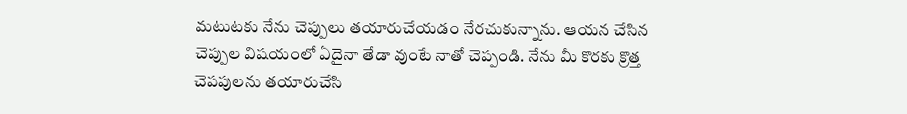మటుటకు నేను చెప్పులు తయారుచేయడం నేరచుకున్నాను. ఆయన చేసిన చెప్పుల విషయంలో ఏదైనా తేడా వుంటే నాతో చెప్పండి. నేను మీ కొరకు క్రొత్త చెపపులను తయారుచేసి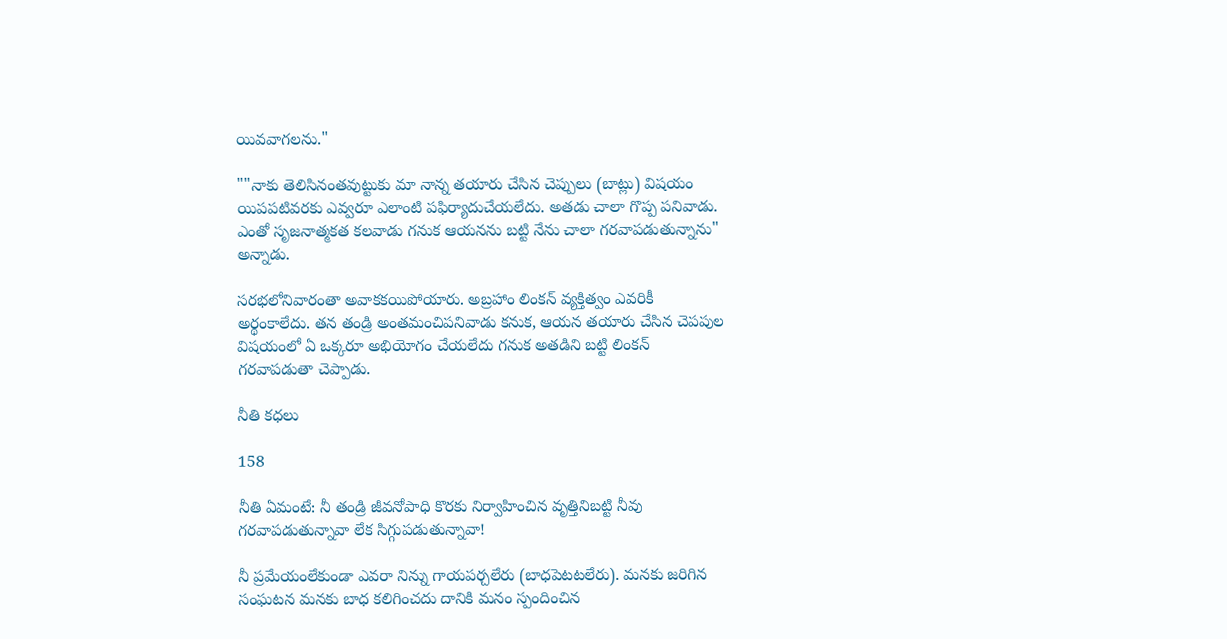యివవాగలను."

""నాకు తెలిసినంతవుట్టుకు మా నాన్న తయారు చేసిన చెప్పులు (బాట్లు) విషయం యిపపటివరకు ఎవ్వరూ ఎలాంటి పఫిర్యాదుచేయలేదు. అతడు చాలా గొప్ప పనివాడు. ఎంతో సృజనాత్మకత కలవాడు గనుక ఆయనను బట్టి నేను చాలా గరవాపడుతున్నాను" అన్నాడు.

సరభలోనివారంతా అవాకకయిపోయారు. అబ్రహాం లింకన్ వ్యక్తిత్వం ఎవరికీ అర్థంకాలేదు. తన తండ్రి అంతమంచిపనివాడు కనుక, ఆయన తయారు చేసిన చెపపుల విషయంలో ఏ ఒక్కరూ అభియోగం చేయలేదు గనుక అతడిని బట్టి లింకన్ గరవాపడుతా చెప్పాడు.

నీతి కధలు

158

నీతి ఏమంటే: నీ తండ్రి జీవనోపాధి కొరకు నిర్వాహించిన వృత్తినిబట్టి నీవు గరవాపడుతున్నావా లేక సిగ్గుపడుతున్నావా!

నీ ప్రమేయంలేకుండా ఎవరా నిన్ను గాయపర్చలేరు (బాధపెటటలేరు). మనకు జరిగిన సంఘటన మనకు బాధ కలిగించదు దానికి మనం స్పందించిన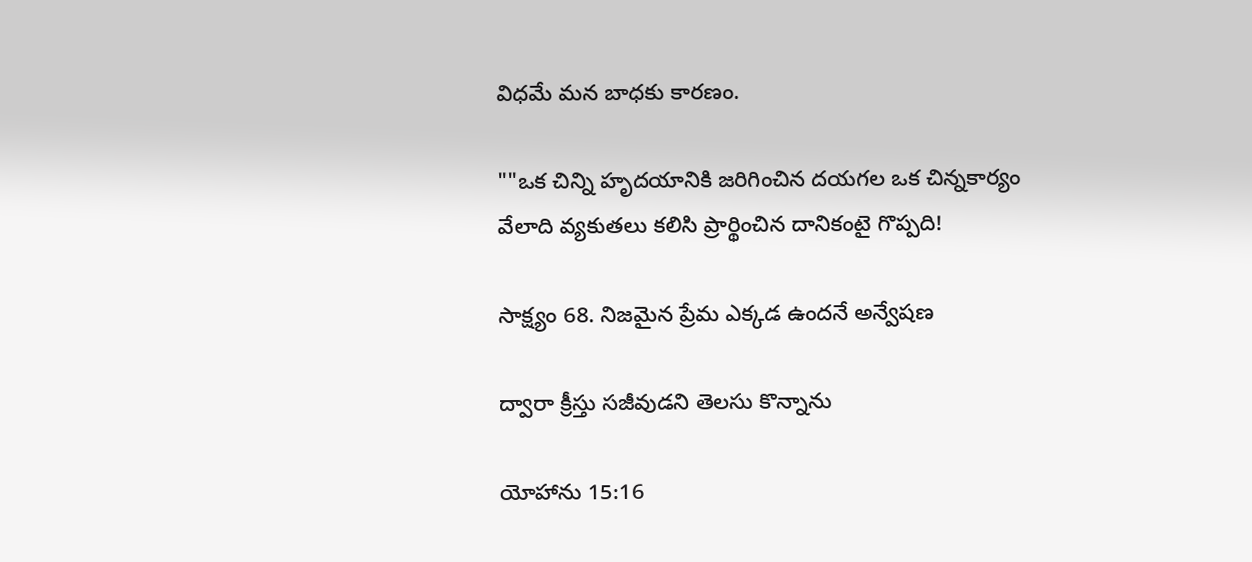విధమే మన బాధకు కారణం.

""ఒక చిన్ని హృదయానికి జరిగించిన దయగల ఒక చిన్నకార్యం వేలాది వ్యకుతలు కలిసి ప్రార్థించిన దానికంటై గొప్పది!

సాక్ష్యం 68. నిజమైన ప్రేమ ఎక్కడ ఉందనే అన్వేషణ

ద్వారా క్రీస్తు సజీవుడని తెలసు కొన్నాను

యోహాను 15:16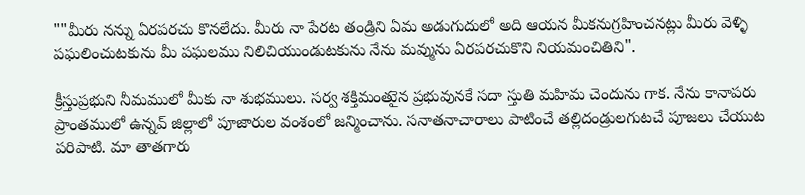""మీరు నన్ను ఏరపరచు కొనలేదు. మీరు నా పేరట తండ్రిని ఏమ అడుగుదులో అది ఆయన మీకనుగ్రహించనట్లు మీరు వెళ్ళి పఘలించుటకును మీ పఘలము నిలిచియుండుటకును నేను మవ్మును ఏరపరచుకొని నియమంచితిని".

క్రీస్తుప్రభుని నీమములో మీకు నా శుభములు. సర్వ శక్తిమంతుైన ప్రభువునకే సదా స్తుతి మహిమ చెందును గాక. నేను కానాపరు ప్రాంతములో ఉన్నవ్ జిల్లాలో పూజారుల వంశంలో జన్మించాను. సనాతనాచారాలు పాటించే తల్లిదండ్రులగుటచే పూజలు చేయుట పరిపాటి. మా తాతగారు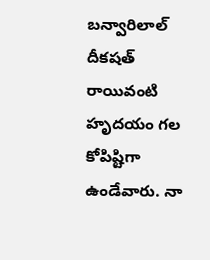బన్వారిలాల్ దీకషత్ రాయివంటి హృదయం గల కోపిష్టిగా ఉండేవారు. నా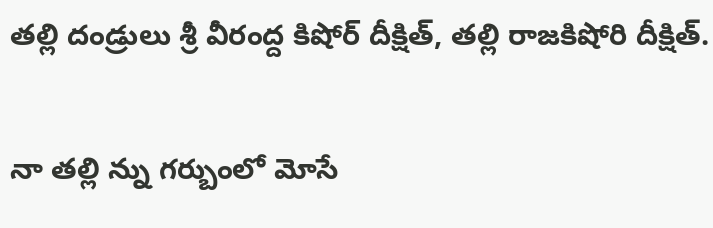తల్లి దండ్రులు శ్రీ వీరంద్ద కిషోర్ దీక్షిత్, తల్లి రాజకిషోరి దీక్షిత్.

నా తల్లి న్ను గర్బుంలో మోసే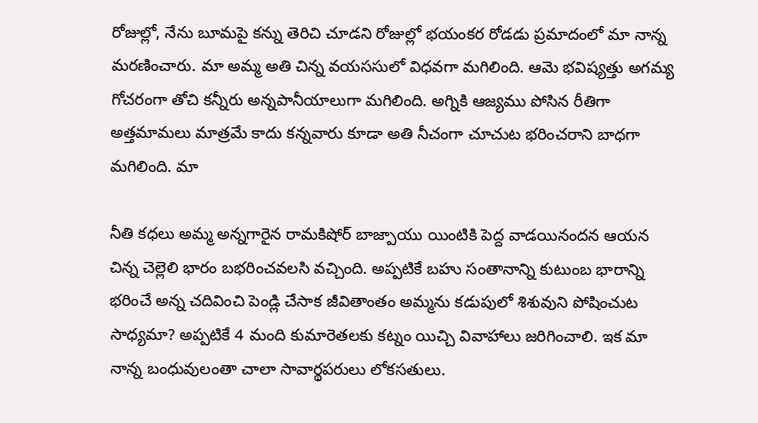రోజుల్లో, నేను బూమపై కన్ను తెరిచి చూడని రోజుల్లో భయంకర రోడడు ప్రమాదంలో మా నాన్న మరణించారు. మా అమ్మ అతి చిన్న వయససులో విధవగా మగిలింది. ఆమె భవిష్యత్తు అగమ్య గోచరంగా తోచి కన్నీరు అన్నపానీయాలుగా మగిలింది. అగ్నికి ఆజ్యము పోసిన రీతిగా అత్తమామలు మాత్రమే కాదు కన్నవారు కూడా అతి నీచంగా చూచుట భరించరాని బాధగా మగిలింది. మా

నీతి కధలు అమ్మ అన్నగారైన రామకిషోర్ బాజ్పాయు యింటికి పెద్ద వాడయినందన ఆయన చిన్న చెల్లెలి భారం బభరించవలసి వచ్చింది. అప్పటికే బహు సంతానాన్ని కుటుంబ భారాన్ని భరించే అన్న చదివించి పెండ్లి చేసాక జీవితాంతం అమ్మను కడుపులో శిశువుని పోషించుట సాధ్యమా? అప్పటికే 4 మంది కుమారెతలకు కట్నం యిచ్చి వివాహాలు జరిగించాలి. ఇక మా నాన్న బంధువులంతా చాలా సావార్థపరులు లోకసతులు.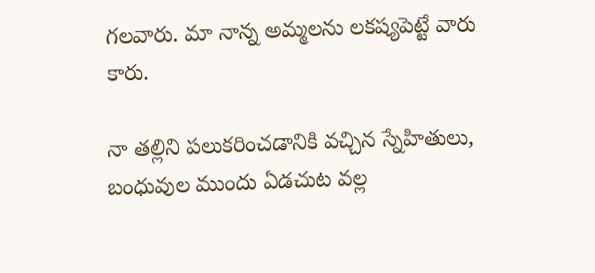గలవారు. మా నాన్న అమ్మలను లకష్యపెట్టే వారు కారు.

నా తల్లిని పలుకరించడానికి వచ్చిన స్నేహితులు, బంధువుల ముందు ఏడచుట వల్ల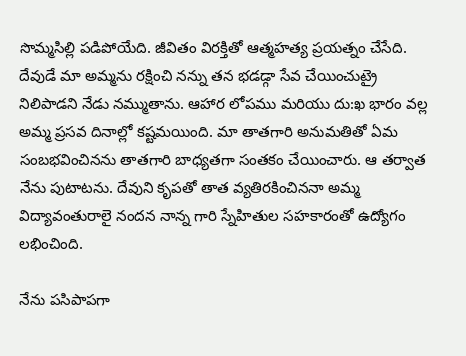సొమ్మసిల్లి పడిపోయేది. జీవితం విరక్తితో ఆత్మహత్య ప్రయత్నం చేసేది. దేవుడే మా అమ్మను రక్షించి నన్ను తన భడడ్గా సేవ చేయించుట్రై నిలిపాడని నేడు నమ్ముతాను. ఆహార లోపము మరియు దు:ఖ భారం వల్ల అమ్మ ప్రసవ దినాల్లో కష్టమయింది. మా తాతగారి అనుమతితో ఏమ సంబభవించినను తాతగారి బాధ్యతగా సంతకం చేయించారు. ఆ తర్వాత నేను పుటాటను. దేవుని కృపతో తాత వ్యతిరకించిననా అమ్మ విద్యావంతురాలై నందన నాన్న గారి స్నేహితుల సహకారంతో ఉద్యోగం లభించింది.

నేను పసిపాపగా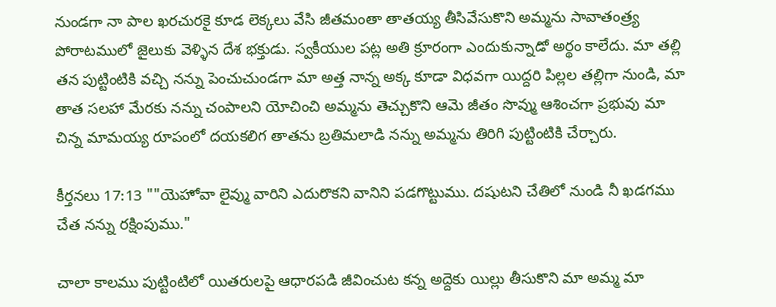నుండగా నా పాల ఖరచురకై కూడ లెక్కలు వేసి జీతమంతా తాతయ్య తీసివేసుకొని అమ్మను సావాతంత్ర్య పోరాటములో జైలుకు వెళ్ళిన దేశ భక్తుడు. స్వకీయుల పట్ల అతి క్రూరంగా ఎందుకున్నాడో అర్థం కాలేదు. మా తల్లి తన పుట్టింటికి వచ్చి నన్ను పెంచుచుండగా మా అత్త నాన్న అక్క కూడా విధవగా యిద్దరి పిల్లల తల్లిగా నుండి, మా తాత సలహా మేరకు నన్ను చంపాలని యోచించి అమ్మను తెచ్చుకొని ఆమె జీతం సొవ్ము ఆశించగా ప్రభువు మా చిన్న మామయ్య రూపంలో దయకలిగ తాతను బ్రతిమలాడి నన్ను అమ్మను తిరిగి పుట్టింటికి చేర్చారు.

కీర్తనలు 17:13 ""యెహోవా లైవ్ము వారిని ఎదురొకని వానిని పడగొట్టుము. దషుటని చేతిలో నుండి నీ ఖడగము చేత నన్ను రక్షింపుము."

చాలా కాలము పుట్టింటిలో యితరులపై ఆధారపడి జీవించుట కన్న అద్దెకు యిల్లు తీసుకొని మా అమ్మ మా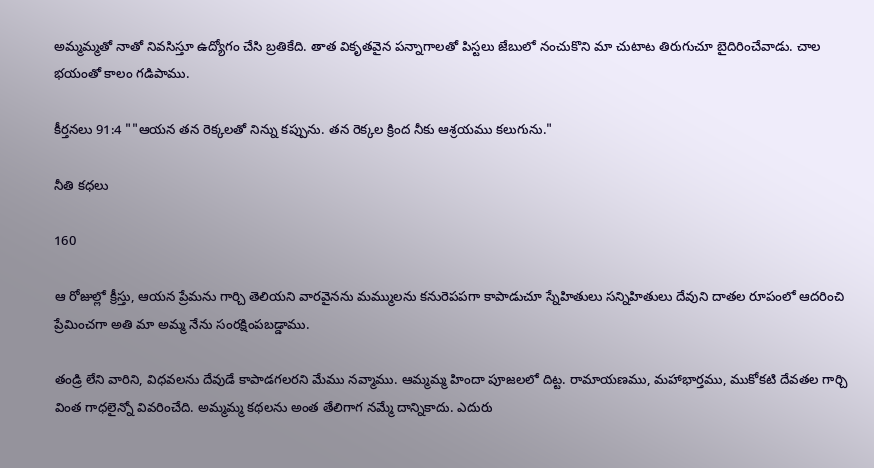అమ్మమ్మతో నాతో నివసిస్తూ ఉద్యోగం చేసి బ్రతికేది. తాత వికృతవైన పన్నాగాలతో పిస్టలు జేబులో నంచుకొని మా చుటాట తిరుగుచూ బైదిరించేవాడు. చాల భయంతో కాలం గడిపాము.

కీర్తనలు 91:4 ""ఆయన తన రెక్కలతో నిన్ను కప్పును. తన రెక్కల క్రింద నీకు ఆశ్రయము కలుగును."

నీతి కధలు

160

ఆ రోజుల్లో క్రీస్తు, ఆయన ప్రేమను గార్చి తెలియని వారవైనను మమ్ములను కనురెపపగా కాపాడుచూ స్నేహితులు సన్నిహితులు దేవుని దాతల రూపంలో ఆదరించి ప్రేమించగా అతి మా అమ్మ నేను సంరక్షింపబడ్డాము.

తండ్రి లేని వారిని, విధవలను దేవుడే కాపాడగలరని మేము నవ్మాము. ఆమ్మమ్మ హిందా పూజలలో దిట్ట. రామాయణము, మహాభార్తము, ముకోకటి దేవతల గార్చి వింత గాధలైన్నో వివరించేది. అమ్మమ్మ కథలను అంత తేలిగాగ నమ్మే దాన్నికాదు. ఎదురు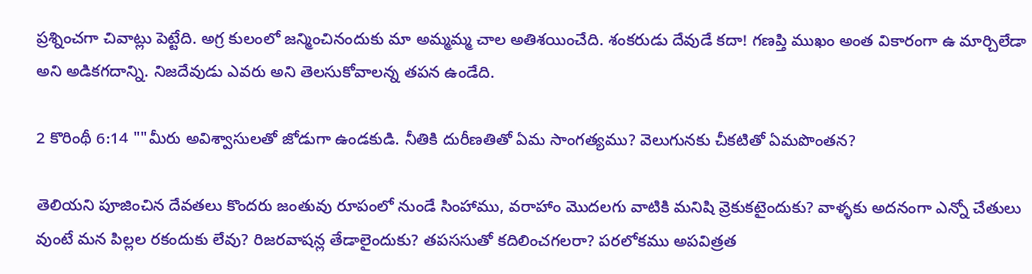ప్రశ్నించగా చివాట్లు పెట్టేది. అగ్ర కులంలో జన్మించినందుకు మా అమ్మమ్మ చాల అతిశయించేది. శంకరుడు దేవుడే కదా! గణప్తి ముఖం అంత వికారంగా ఉ మార్చిలేడా అని అడికగదాన్ని. నిజదేవుడు ఎవరు అని తెలసుకోవాలన్న తపన ఉండేది.

2 కొరింథీ 6:14 ""మీరు అవిశ్వాసులతో జోడుగా ఉండకుడి. నీతికి దురీణతితో ఏమ సాంగత్యము? వెలుగునకు చీకటితో ఏమపొంతన?

తెలియని పూజించిన దేవతలు కొందరు జంతువు రూపంలో నుండే సింహాము, వరాహాం మొదలగు వాటికి మనిషి వ్రెకుకటైందుకు? వాళ్ళకు అదనంగా ఎన్నో చేతులు వుంటే మన పిల్లల రకందుకు లేవు? రిజరవాషన్ల తేడాలైందుకు? తపససుతో కదిలించగలరా? పరలోకము అపవిత్రత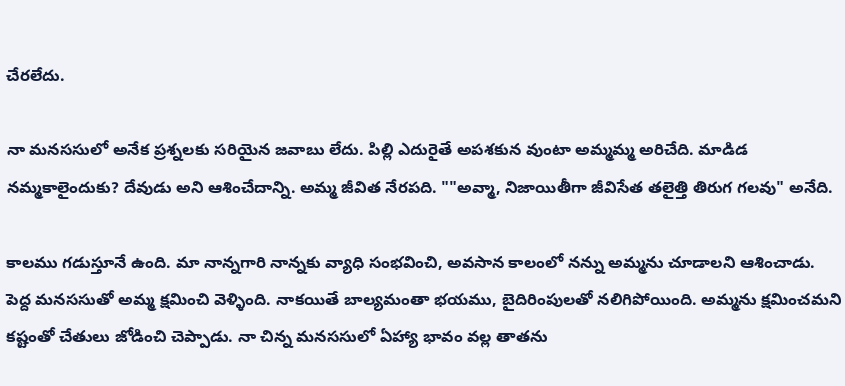చేరలేదు.

నా మనససులో అనేక ప్రశ్నలకు సరియైన జవాబు లేదు. పిల్లి ఎదురైతే అపశకున వుంటా అమ్మమ్మ అరిచేది. మాడిడ నమ్మకాలైందుకు? దేవుడు అని ఆశించేదాన్ని. అమ్మ జీవిత నేరపది. ""అవ్మా, నిజాయితీగా జీవిసేత తలైత్తి తిరుగ గలవు" అనేది.

కాలము గడుస్తూనే ఉంది. మా నాన్నగారి నాన్నకు వ్యాధి సంభవించి, అవసాన కాలంలో నన్ను అమ్మను చూడాలని ఆశించాడు. పెద్ద మనససుతో అమ్మ క్షమించి వెళ్ళింది. నాకయితే బాల్యమంతా భయము, బైదిరింపులతో నలిగిపోయింది. అమ్మను క్షమించమని కష్టంతో చేతులు జోడించి చెప్పాడు. నా చిన్న మనససులో ఏహ్యా భావం వల్ల తాతను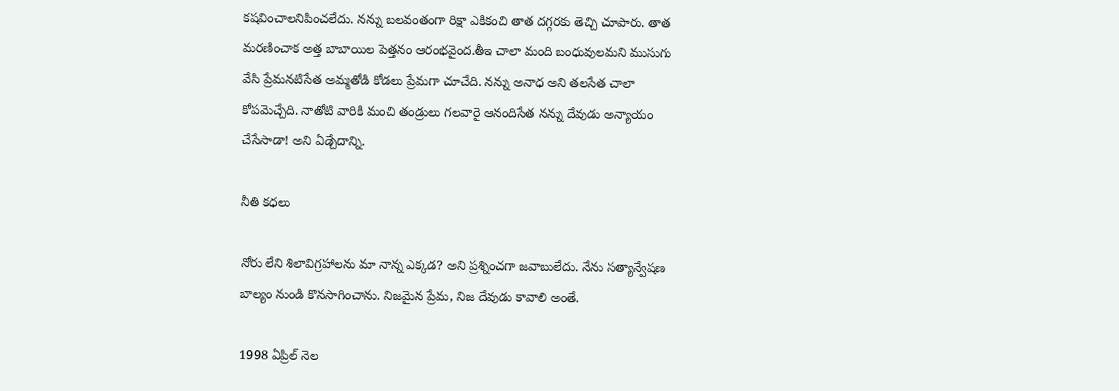కషవించాలనిపించలేదు. నన్ను బలవంతంగా రిక్షా ఎకికంచి తాత దగ్గరకు తెచ్చి చూపారు. తాత మరణించాక అత్త బాబాయిల పెత్తనం ఆరంభవైంద.తీఇ చాలా మంది బంధువులమని ముసుగు వేసి ప్రేమనటిసేత అమ్మతోడి కోడలు ప్రేమగా చూచేది. నన్ను అనాధ అని తలసేత చాలా కోపవెుచ్చేది. నాతోటి వారికి మంచి తండ్రులు గలవారై ఆనందిసేత నన్ను దేవుడు అన్యాయం చేసేసాడా! అని ఏడ్చేదాన్ని.

నీతి కధలు

నోరు లేని శిలావిగ్రహాలను మా నాన్న ఎక్కడ? అని ప్రశ్నించగా జవాబులేదు. నేను సత్యాన్వేషణ బాల్యం నుండి కొనసాగించాను. నిజమైన ప్రేమ, నిజ దేవుడు కావాలి అంతే.

1998 ఏప్రిల్ నెల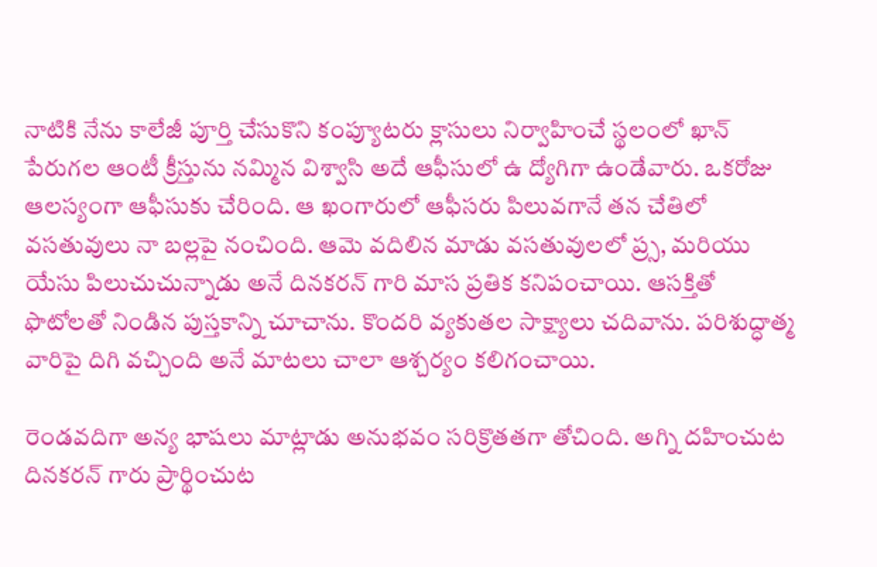నాటికి నేను కాలేజీ పూర్తి చేసుకొని కంప్యూటరు క్లాసులు నిర్వాహించే స్థలంలో ఖాన్ పేరుగల ఆంటీ క్రీస్తును నమ్మిన విశ్వాసి అదే ఆఫీసులో ఉ ద్యోగిగా ఉండేవారు. ఒకరోజు ఆలస్యంగా ఆఫీసుకు చేరింది. ఆ ఖంగారులో ఆఫీసరు పిలువగానే తన చేతిలో వసతువులు నా బల్లపై నంచింది. ఆమె వదిలిన మాడు వసతువులలో ప్ర్స, మరియు యేసు పిలుచుచున్నాడు అనే దినకరన్ గారి మాస ప్రతిక కనిపంచాయి. ఆసక్తితో ఫొటోలతో నిండిన పుస్తకాన్ని చూచాను. కొందరి వ్యకుతల సాక్ష్యాలు చదివాను. పరిశుద్ధాత్మ వారిపై దిగి వచ్చింది అనే మాటలు చాలా ఆశ్చర్యం కలిగంచాయి.

రెండవదిగా అన్య భాషలు మాట్లాడు అనుభవం సరిక్రొతతగా తోచింది. అగ్ని దహించుట దినకరన్ గారు ప్రార్థించుట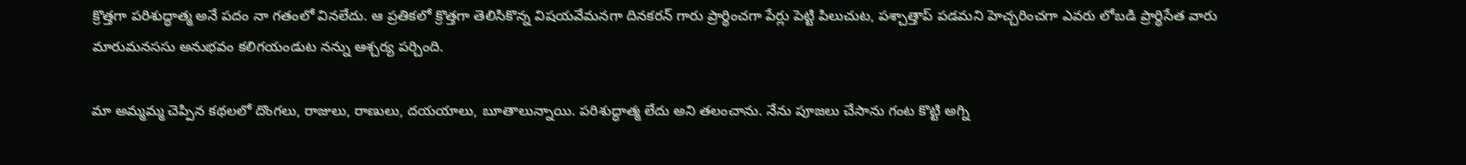క్రొత్తగా పరిశుద్ధాత్మ అనే పదం నా గతంలో వినలేదు. ఆ ప్రతికలో క్రొత్తగా తెలిసికొన్న విషయవేమనగా దినకరన్ గారు ప్రార్థించగా పేర్లు పెట్టి పిలుచుట, పశ్చాత్తాప్ పడమని హెచ్చరించగా ఎవరు లోబడి ప్రార్థిసేత వారు మారుమనససు అనుభవం కలిగయండుట నన్ను ఆశ్చర్య పర్చింది.

మా అమ్మమ్మ చెప్పిన కథలలో దొంగలు, రాజులు, రాణులు, దయయాలు, బూతాలున్నాయి. పరిశుద్ధాత్మ లేదు అని తలంచాను. నేను పూజలు చేసాను గంట కొట్టి అగ్ని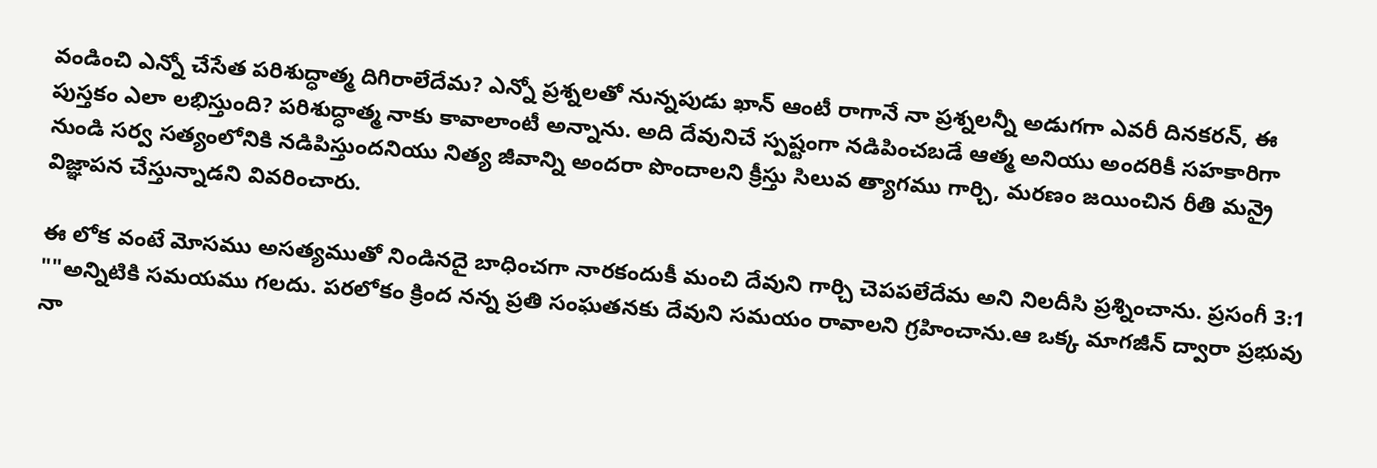వండించి ఎన్నో చేసేత పరిశుద్ధాత్మ దిగిరాలేదేమ? ఎన్నో ప్రశ్నలతో నున్నపుడు ఖాన్ ఆంటీ రాగానే నా ప్రశ్నలన్నీ అడుగగా ఎవరీ దినకరన్, ఈ పుస్తకం ఎలా లభిస్తుంది? పరిశుద్ధాత్మ నాకు కావాలాంటీ అన్నాను. అది దేవునిచే స్పష్టంగా నడిపించబడే ఆత్మ అనియు అందరికీ సహకారిగా నుండి సర్వ సత్యంలోనికి నడిపిస్తుందనియు నిత్య జీవాన్ని అందరా పొందాలని క్రీస్తు సిలువ త్యాగము గార్చి, మరణం జయించిన రీతి మన్రై విజ్ఞాపన చేస్తున్నాడని వివరించారు.

ఈ లోక వంటే మోసము అసత్యముతో నిండినదై బాధించగా నారకందుకీ మంచి దేవుని గార్చి చెపపలేదేమ అని నిలదీసి ప్రశ్నించాను. ప్రసంగీ 3:1 ""అన్నిటికి సమయము గలదు. పరలోకం క్రింద నన్న ప్రతి సంఘతనకు దేవుని సమయం రావాలని గ్రహించాను.ఆ ఒక్క మాగజీన్ ద్వారా ప్రభువు నా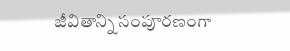జీవితాన్ని సంపూరణంగా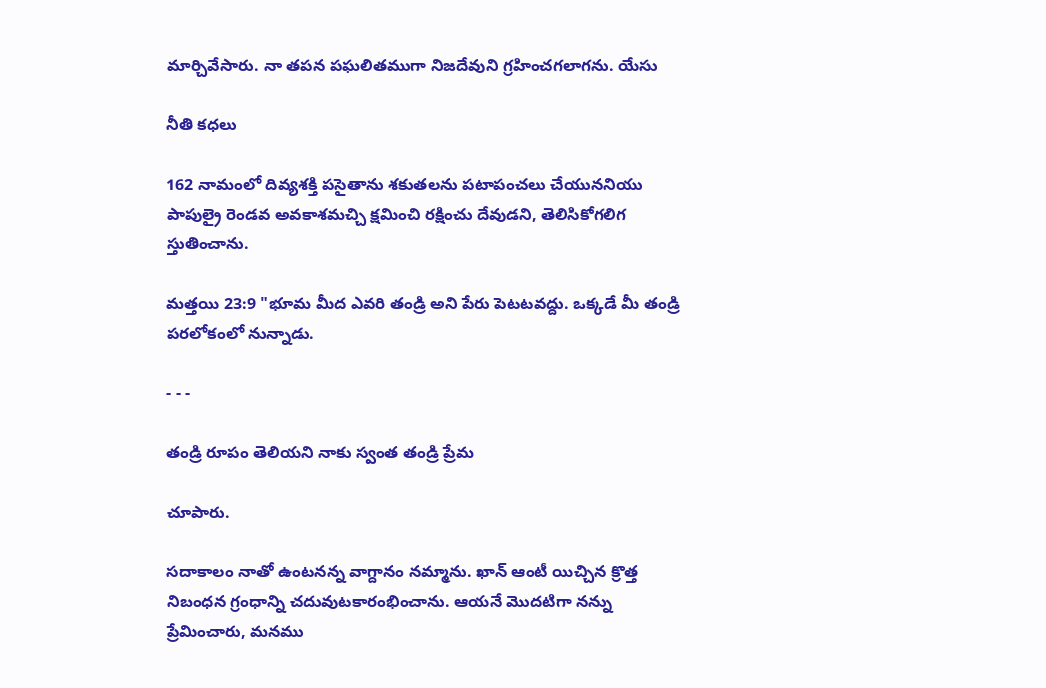మార్చివేసారు. నా తపన పఘలితముగా నిజదేవుని గ్రహించగలాగను. యేసు

నీతి కధలు

162 నామంలో దివ్యశక్తి పసైతాను శకుతలను పటాపంచలు చేయుననియు పాపుల్రై రెండవ అవకాశమచ్చి క్షమించి రక్షించు దేవుడని, తెలిసికోగలిగ స్తుతించాను.

మత్తయి 23:9 "భూమ మీద ఎవరి తండ్రి అని పేరు పెటటవద్దు. ఒక్కడే మీ తండ్రి పరలోకంలో నున్నాడు.

- - -

తండ్రి రూపం తెలియని నాకు స్వంత తండ్రి ప్రేమ

చూపారు.

సదాకాలం నాతో ఉంటనన్న వాగ్దానం నమ్మాను. ఖాన్ ఆంటీ యిచ్చిన క్రొత్త నిబంధన గ్రంధాన్ని చదువుటకారంభించాను. ఆయనే మొదటిగా నన్ను ప్రేమించారు, మనము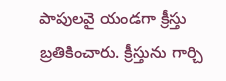పాపులవై యండగా క్రీస్తు బ్రతికించారు. క్రీస్తును గార్చి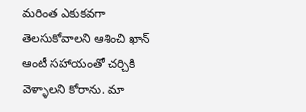మరింత ఎకుకవగా తెలసుకోవాలని ఆశించి ఖాన్ ఆంటీ సహాయంతో చర్చికి వెళ్ళాలని కోరాను. మా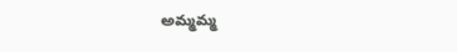అమ్మమ్మ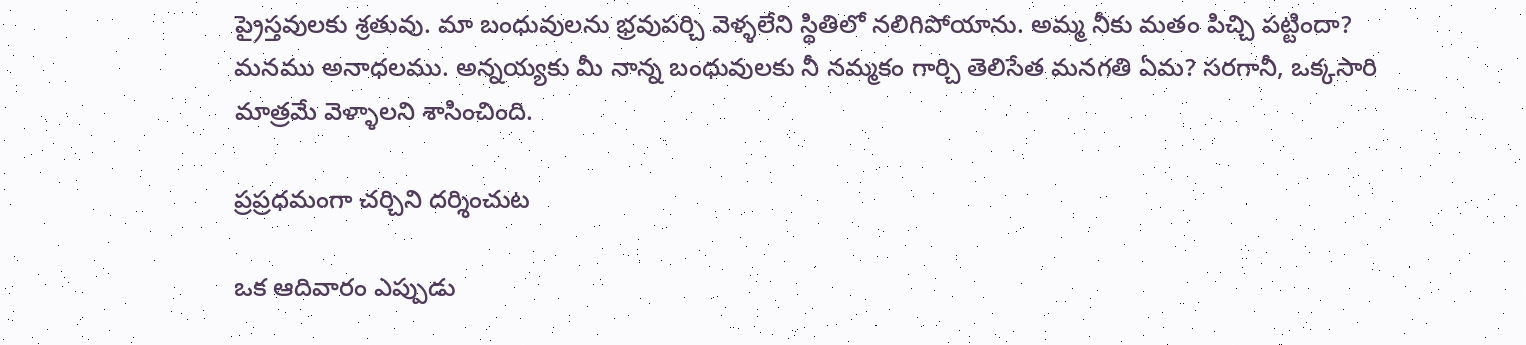ప్రైస్తవులకు శ్రతువు. మా బంధువులను భ్రవుపర్చి వెళ్ళలేని స్థితిలో నలిగిపోయాను. అమ్మ నీకు మతం పిచ్చి పట్టిందా? మనము అనాధలము. అన్నయ్యకు మీ నాన్న బంధువులకు నీ నమ్మకం గార్చి తెలిసేత మనగతి ఏమ? సరగానీ, ఒక్కసారి మాత్రమే వెళ్ళాలని శాసించింది.

ప్రప్రధమంగా చర్చిని దర్శించుట

ఒక ఆదివారం ఎప్పుడు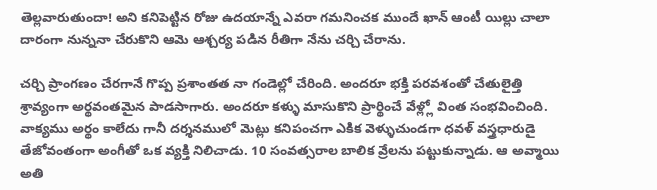తెల్లవారుతుందా! అని కనిపెట్టిన రోజు ఉదయాన్నే ఎవరా గమనించక ముందే ఖాన్ ఆంటీ యిల్లు చాలా దారంగా నున్ననా చేరుకొని ఆమె ఆశ్చర్య పడిన రీతిగా నేను చర్చి చేరాను.

చర్చి ప్రాంగణం చేరగానే గొప్ప ప్రశాంతత నా గండెల్లో చేరింది. అందరూ భక్తి పరవశంతో చేతులైత్తి శ్రావ్యంగా అర్థవంతమైన పాడసాగారు. అందరూ కళ్ళు మాసుకొని ప్రార్థించే వేళ్ల్లో వింత సంభవించింది. వాక్యము అర్థం కాలేదు గానీ దర్శనములో మెట్లు కనిపంచగా ఎకిక వెళ్ళుచుండగా ధవళ్ వస్త్రధారుడై తేజోవంతంగా అంగీతో ఒక వ్యక్తి నిలిచాడు. 10 సంవత్సరాల బాలిక వ్రేలను పట్టుకున్నాడు. ఆ అవ్మాయి అతి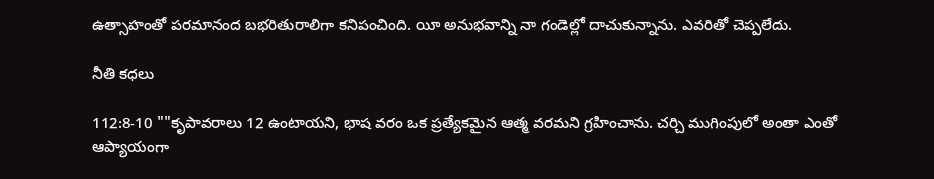ఉత్సాహంతో పరమానంద బభరితురాలిగా కనిపంచింది. యీ అనుభవాన్ని నా గండెల్లో దాచుకున్నాను. ఎవరితో చెప్పలేదు.

నీతి కధలు

112:8-10 ""కృపావరాలు 12 ఉంటాయని, భాష వరం ఒక ప్రత్యేకమైన ఆత్మ వరమని గ్రహించాను. చర్చి ముగింపులో అంతా ఎంతో ఆప్యాయంగా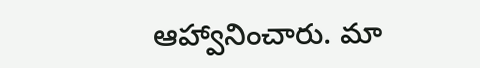ఆహ్వానించారు. మా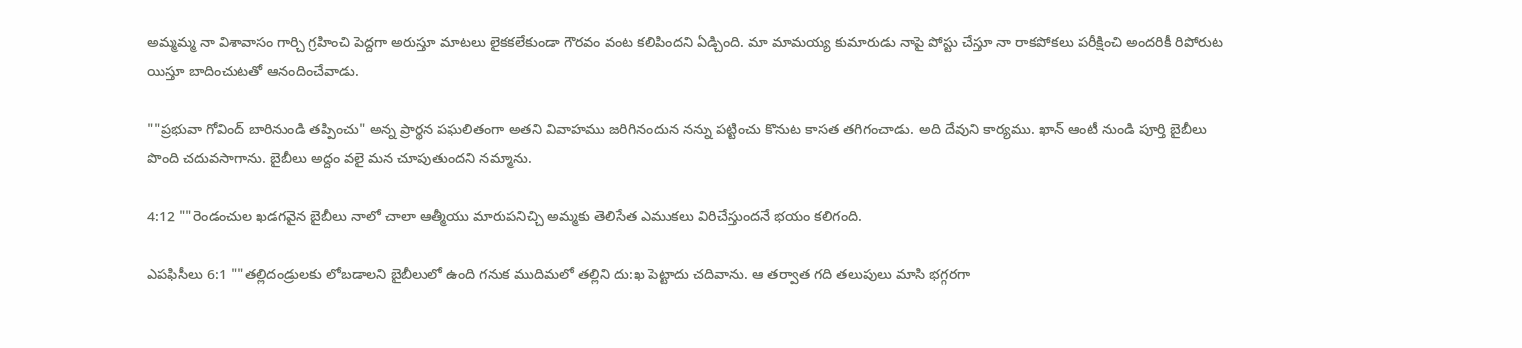అమ్మమ్మ నా విశావాసం గార్చి గ్రహించి పెద్దగా అరుస్తూ మాటలు లైకకలేకుండా గౌరవం వంట కలిపిందని ఏడ్చింది. మా మామయ్య కుమారుడు నాపై పోస్టు చేస్తూ నా రాకపోకలు పరీక్షించి అందరికీ రిపోరుట యిస్తూ బాదించుటతో ఆనందించేవాడు.

""ప్రభువా గోవింద్ బారినుండి తప్పించు" అన్న ప్రార్థన పఘలితంగా అతని వివాహము జరిగినందున నన్ను పట్టించు కొనుట కాసత తగిగంచాడు. అది దేవుని కార్యము. ఖాన్ ఆంటీ నుండి పూర్తి బైబీలు పొంది చదువసాగాను. బైబీలు అద్దం వలై మన చూపుతుందని నమ్మాను.

4:12 ""రెండంచుల ఖడగవైన బైబీలు నాలో చాలా ఆత్మీయు మారుపనిచ్చి అమ్మకు తెలిసేత ఎముకలు విరిచేస్తుందనే భయం కలిగంది.

ఎపఫిసీలు 6:1 ""తల్లిదండ్రులకు లోబడాలని బైబీలులో ఉంది గనుక ముదిమలో తల్లిని దు:ఖ పెట్టాదు చదివాను. ఆ తర్వాత గది తలుపులు మాసి భగ్గరగా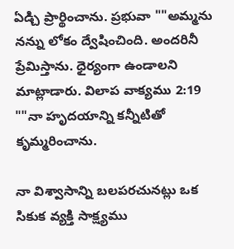ఏడ్చి ప్రార్థించాను. ప్రభువా ""అమ్మను నన్ను లోకం ద్వేషించింది. అందరినీ ప్రేమిస్తాను. ధైర్యంగా ఉండాలని మాట్లాడారు. విలాప వాక్యము 2:19 ""నా హృదయాన్ని కన్నీటితో కృమ్మరించాను.

నా విశ్వాసాన్ని బలపరచునట్లు ఒక సికుక వ్యక్తి సాక్ష్యము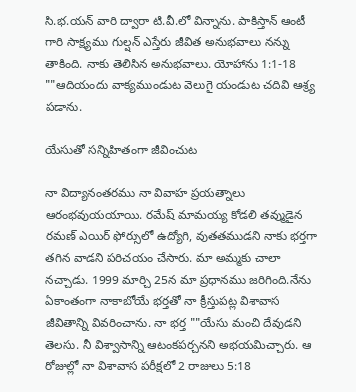సి.భ.యన్ వారి ద్వారా టి.వీ.లో విన్నాను. పాకిస్తాన్ ఆంటీ గారి సాక్ష్యము గుల్షన్ ఎస్తేరు జీవిత అనుభవాలు నన్ను తాకింది. నాకు తెలిసిన అనుభవాలు. యోహాను 1:1-18 ""ఆదియందు వాక్యముండుట వెలుగై యండుట చదివి ఆశ్ర్య పడాను.

యేసుతో సన్నిహితంగా జీవించుట

నా విద్యానంతరము నా వివాహ ప్రయత్నాలు ఆరంభవుయయాయి. రమేష్ మామయ్య కోడలి తవ్ముడైన రమణ్ ఎయిర్ ఫోర్సులో ఉద్యోగి, వుతతముడని నాకు భర్తగా తగిన వాడని పరిచయం చేసారు. మా అమ్మకు చాలా నచ్చాడు. 1999 మార్చి 25న మా ప్రధానము జరిగింది.నేను ఏకాంతంగా నాకాబోయే భర్తతో నా క్రీస్తుపట్ల విశావాస జీవితాన్ని వివరించాను. నా భర్త ""యేసు మంచి దేవుడని తెలసు. నీ విశ్వాసాన్ని ఆటంకపర్చనని అభయమిచ్చారు. ఆ రోజుల్లో నా విశావాస పరీక్షలో 2 రాజులు 5:18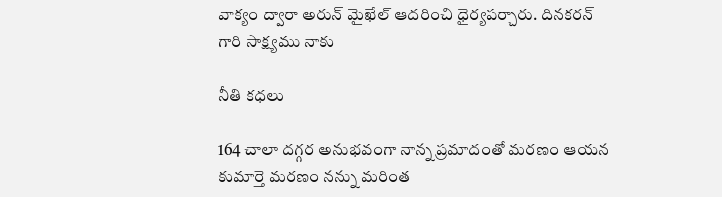వాక్యం ద్వారా అరున్ మైఖేల్ ఆదరించి ధైర్యపర్చారు. దినకరన్ గారి సాక్ష్యము నాకు

నీతి కధలు

164 చాలా దగ్గర అనుభవంగా నాన్న ప్రమాదంతో మరణం ఆయన కుమార్తె మరణం నన్ను మరింత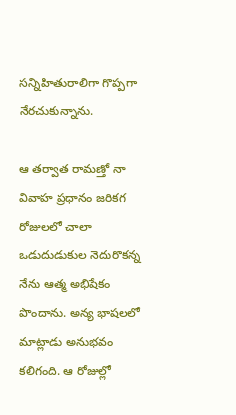సన్నిహితురాలిగా గొప్పగా నేరచుకున్నాను.

ఆ తర్వాత రామణ్తో నా వివాహ ప్రధానం జరికగ రోజులలో చాలా ఒడుదుడుకుల నెదురొకన్న నేను ఆత్మ అభిషేకం పొందాను. అన్య భాషలలో మాట్లాడు అనుభవం కలిగంది. ఆ రోజుల్లో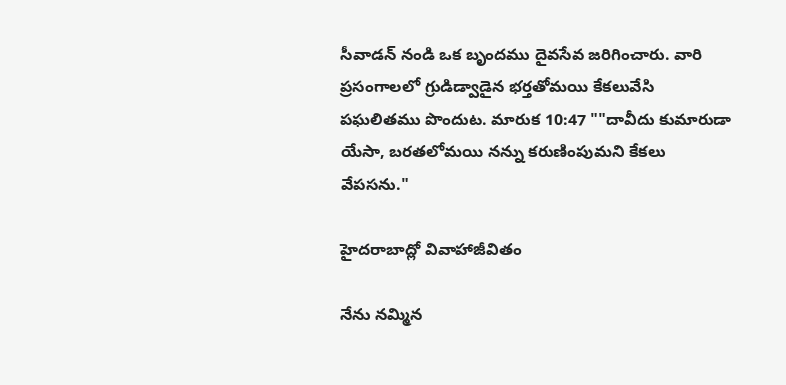సీవాడన్ నండి ఒక బృందము దైవసేవ జరిగించారు. వారి ప్రసంగాలలో గ్రుడిడ్వాడైన భర్తతోమయి కేకలువేసి పఘలితము పొందుట. మారుక 10:47 ""దావీదు కుమారుడా యేసా, బరతలోమయి నన్ను కరుణింపుమని కేకలు వేపసను."

హైదరాబాద్లో వివాహాజీవితం

నేను నమ్మిన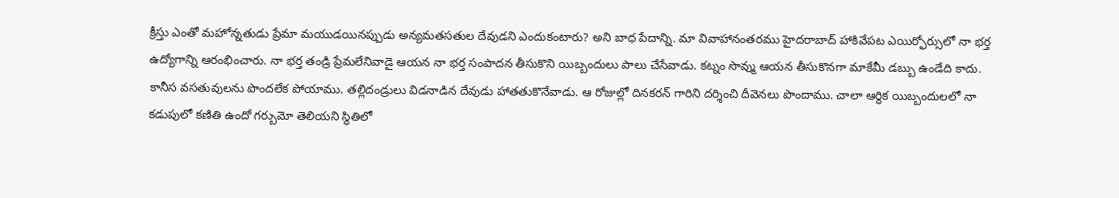క్రీస్తు ఎంతో మహోన్నతుడు ప్రేమా మయుడయినప్పుడు అన్యమతసతుల దేవుడని ఎందుకంటారు? అని బాధ పేదాన్ని. మా వివాహానంతరము హైదరాబాద్ హాకివేపట ఎయిర్ఫోర్సులో నా భర్త ఉద్యోగాన్ని ఆరంభించారు. నా భర్త తండ్రి ప్రేమలేనివాడై ఆయన నా భర్త సంపాదన తీసుకొని యిబ్బందులు పాలు చేసేవాడు. కట్నం సొవ్ము ఆయన తీసుకొనగా మాకేమీ డబ్బు ఉండేది కాదు. కానీస వసతువులను పొందలేక పోయాము. తల్లిదండ్రులు విడనాడిన దేవుడు హాతతుకొనేవాడు. ఆ రోజుల్లో దినకరన్ గారిని దర్శించి దీవెనలు పొందాము. చాలా ఆర్థిక యిబ్బందులలో నా కడుపులో కణితి ఉందో గర్బుమో తెలియని స్థితిలో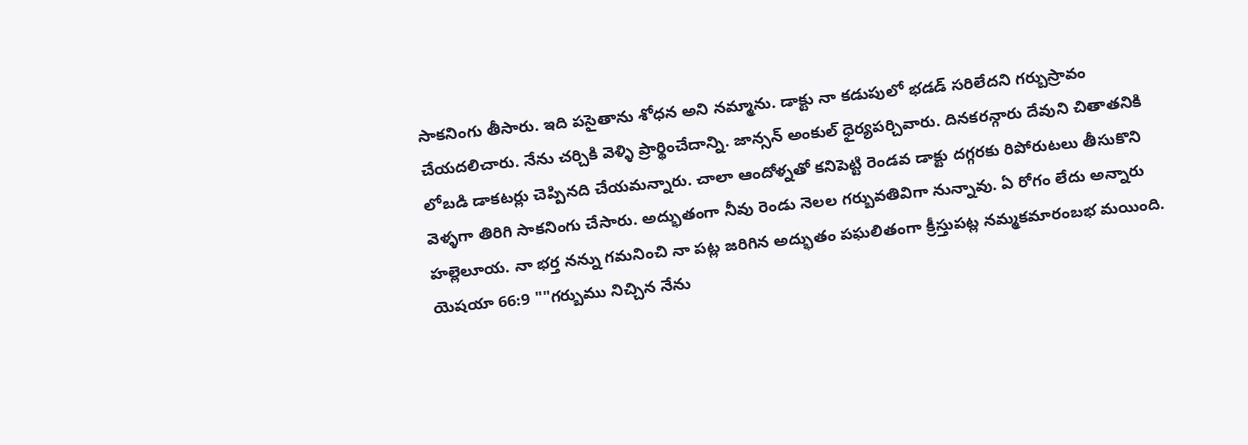సాకనింగు తీసారు. ఇది పసైతాను శోధన అని నమ్మాను. డాక్టు నా కడుపులో భడడ్ సరిలేదని గర్బుస్రావం చేయదలిచారు. నేను చర్చికి వెళ్ళి ప్రార్థించేదాన్ని. జాన్సన్ అంకుల్ ధైర్యపర్చివారు. దినకరన్గారు దేవుని చితాతనికి లోబడి డాకటర్లు చెప్పినది చేయమన్నారు. చాలా ఆందోళ్నతో కనిపెట్టి రెండవ డాక్టు దగ్గరకు రిపోరుటలు తీసుకొని వెళ్ళగా తిరిగి సాకనింగు చేసారు. అద్భుతంగా నీవు రెండు నెలల గర్బువతివిగా నున్నావు. ఏ రోగం లేదు అన్నారు హల్లెలూయ. నా భర్త నన్ను గమనించి నా పట్ల జరిగిన అద్భుతం పఘలితంగా క్రీస్తుపట్ల నమ్మకమారంబభ మయింది. యెషయా 66:9 ""గర్బుము నిచ్చిన నేను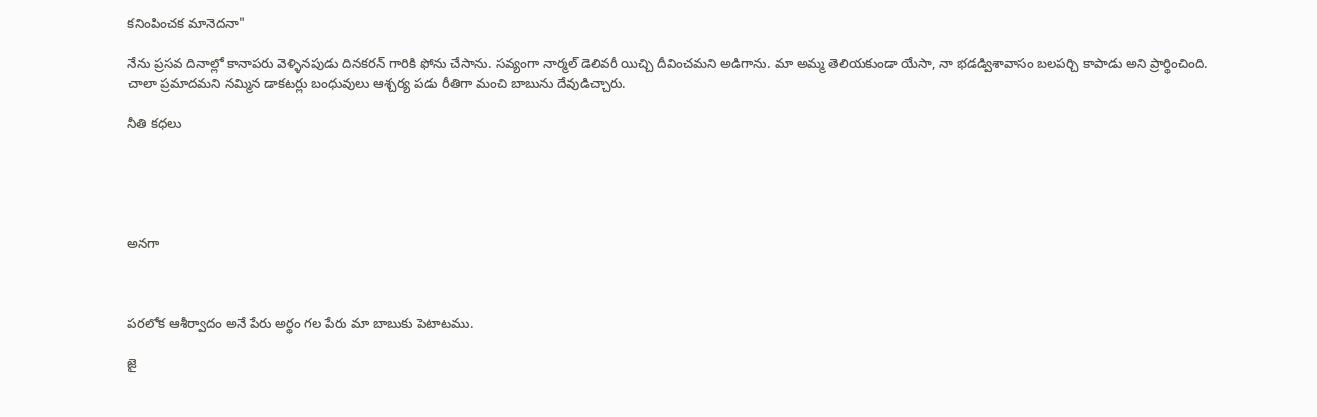కనింపించక మానెదనా"

నేను ప్రసవ దినాల్లో కానాపరు వెళ్ళినపుడు దినకరన్ గారికి ఫోను చేసాను. సవ్యంగా నార్మల్ డెలివరీ యిచ్చి దీవించమని అడిగాను. మా అమ్మ తెలియకుండా యేసా, నా భడడ్విశావాసం బలపర్చి కాపాడు అని ప్రార్థించింది. చాలా ప్రమాదమని నమ్మిన డాకటర్లు బంధువులు ఆశ్చర్య పడు రీతిగా మంచి బాబును దేవుడిచ్చారు.

నీతి కధలు





అనగా



పరలోక ఆశీర్వాదం అనే పేరు అర్థం గల పేరు మా బాబుకు పెటాటము.

జై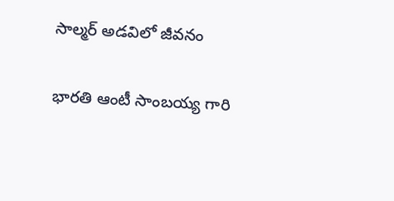సాల్మర్ అడవిలో జీవనం

భారతి ఆంటీ సాంబయ్య గారి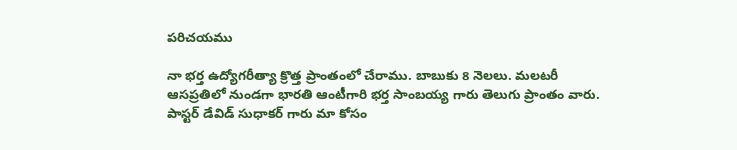పరిచయము

నా భర్త ఉద్యోగరీత్యా క్రొత్త ప్రాంతంలో చేరాము. బాబుకు 8 నెలలు. మలటరీ ఆసప్రతిలో నుండగా భారతి ఆంటీగారి భర్త సాంబయ్య గారు తెలుగు ప్రాంతం వారు. పాస్టర్ డేవిడ్ సుధాకర్ గారు మా కోసం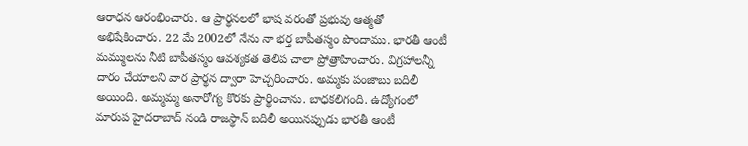ఆరాధన ఆరంభించారు. ఆ ప్రార్థనలలో భాష వరంతో ప్రభువు ఆత్మతో అభిషేకించారు. 22 మే 2002లో నేను నా భర్త బాపీతస్మం పొందాము. భారతీ ఆంటీ మమ్ములను నీటి బాపీతస్మం ఆవశ్యకత తెలిప చాలా ప్రోత్రాహించారు. విగ్రహాలన్నీ దారం చేయాలని వార ప్రార్థన ద్వారా హెచ్చరించారు. అమ్మకు పంజాబు బదిలీ అయింది. అమ్మమ్మ అనారోగ్య కొరకు ప్రార్థించాను. బాధకలిగంది. ఉద్యోగంలో మారుప హైదరాబాద్ నండి రాజస్థాన్ బదిలీ అయినప్పుడు భారతీ ఆంటీ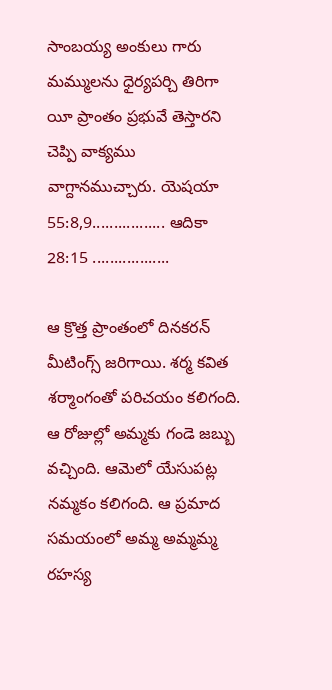సాంబయ్య అంకులు గారు మమ్ములను ధైర్యపర్చి తిరిగా యీ ప్రాంతం ప్రభువే తెస్తారని చెప్పి వాక్యము వాగ్దానముచ్చారు. యెషయా 55:8,9................. ఆదికా 28:15 ..................

ఆ క్రొత్త ప్రాంతంలో దినకరన్ మీటింగ్స్ జరిగాయి. శర్మ కవిత శర్మాంగంతో పరిచయం కలిగంది. ఆ రోజుల్లో అమ్మకు గండె జబ్బు వచ్చింది. ఆమెలో యేసుపట్ల నమ్మకం కలిగంది. ఆ ప్రమాద సమయంలో అమ్మ అమ్మమ్మ రహస్య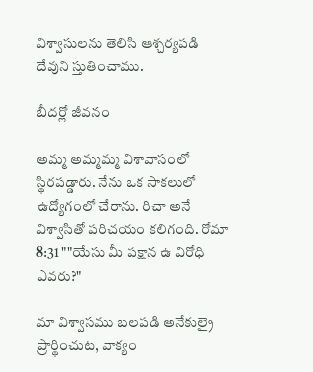విశ్వాసులను తెలిసి ఆశ్చర్యపడి దేవుని స్తుతించాము.

బీదర్లో జీవనం

అమ్మ అమ్మమ్మ విశావాసంలో స్థిరపడ్డారు. నేను ఒక సాకలులో ఉద్యోగంలో చేరాను. రిచా అనే విశ్వాసితో పరిచయం కలిగంది. రోమా 8:31 ""యేసు మీ పక్షాన ఉ విరోధి ఎవరు?"

మా విశ్వాసము బలపడి అనేకుల్రై ప్రార్థించుట, వాక్యం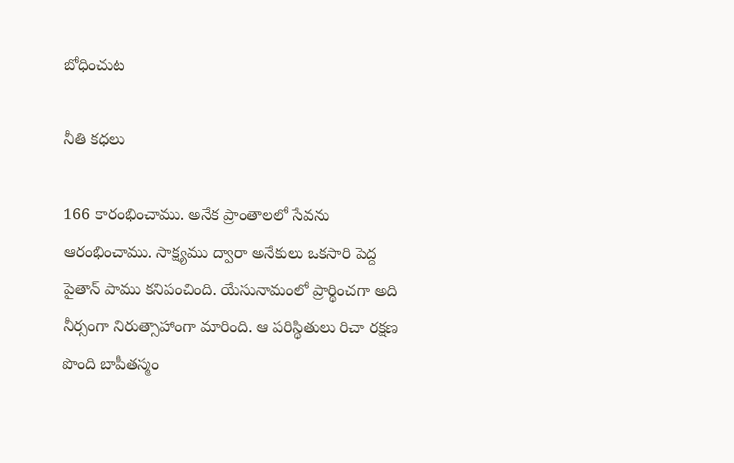బోధించుట

నీతి కధలు

166 కారంభించాము. అనేక ప్రాంతాలలో సేవను ఆరంభించాము. సాక్ష్యము ద్వారా అనేకులు ఒకసారి పెద్ద పైతాన్ పాము కనిపంచింది. యేసునామంలో ప్రార్థించగా అది నీర్సంగా నిరుత్సాహాంగా మారింది. ఆ పరిస్థితులు రిచా రక్షణ పొంది బాపీతస్మం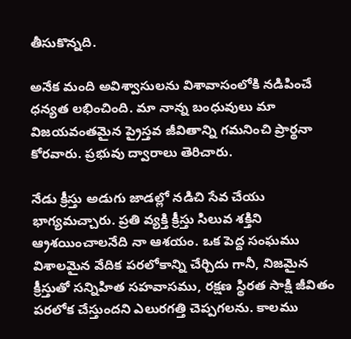తీసుకొన్నది.

అనేక మంది అవిశ్వాసులను విశావాసంలోకి నడిపించే ధన్యత లభించింది. మా నాన్న బంధువులు మా విజయవంతమైన ప్రైస్తవ జీవితాన్ని గమనించి ప్రార్థనా కోరవారు. ప్రభువు ద్వారాలు తెరిచారు.

నేడు క్రీస్తు అడుగు జాడల్లో నడిచి సేవ చేయు భాగ్యమచ్చారు. ప్రతి వ్యక్తి క్రీస్తు సిలువ శక్తిని ఆ్రశయించాలనేది నా ఆశయం. ఒక పెద్ద సంఘము విశాలమైన వేదిక పరలోకాన్ని చేర్చిదు గానీ, నిజమైన క్రీస్తుతో సన్నిహిత సహవాసము, రక్షణ స్థిరత సాక్షి జీవితం పరలోక చేస్తుందని ఎలురగత్తి చెప్పగలను. కాలము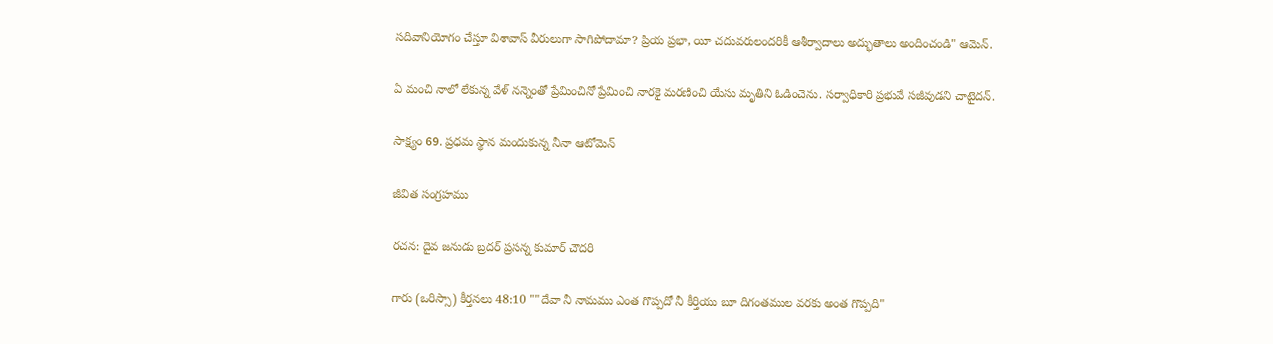సదివానియోగం చేస్తూ విశావాస్ వీరులుగా సాగిపోదామా? ప్రియ ప్రభా, యీ చదువరులందరికీ ఆశీర్వాదాలు అద్భుతాలు అందించండి" ఆమెన్.

ఏ మంచి నాలో లేకున్న వేళ్ నన్నెంతో ప్రేమించినో ప్రేమించి నారకై మరణించి యేసు మృతిని ఓడించెను. సర్వాధికారి ప్రభువే సజీవుడని చాటైదన్.

సాక్ష్యం 69. ప్రధమ స్థాన మందుకున్న నీనా ఆటోమెన్

జీవిత సంగ్రహము

రచన: దైవ జనుడు బ్రదర్ ప్రసన్న కుమార్ చౌదరి

గారు (ఒరిస్సా) కీర్తనలు 48:10 ""దేవా నీ నామము ఎంత గొప్పదో నీ కీర్తియు బూ దిగంతముల వరకు అంత గొప్పది"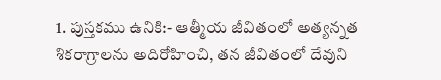1. పుస్తకము ఉనికి:- ఆత్మీయ జీవితంలో అత్యన్నత శికరాగ్రాలను అదిరోహించి, తన జీవితంలో దేవుని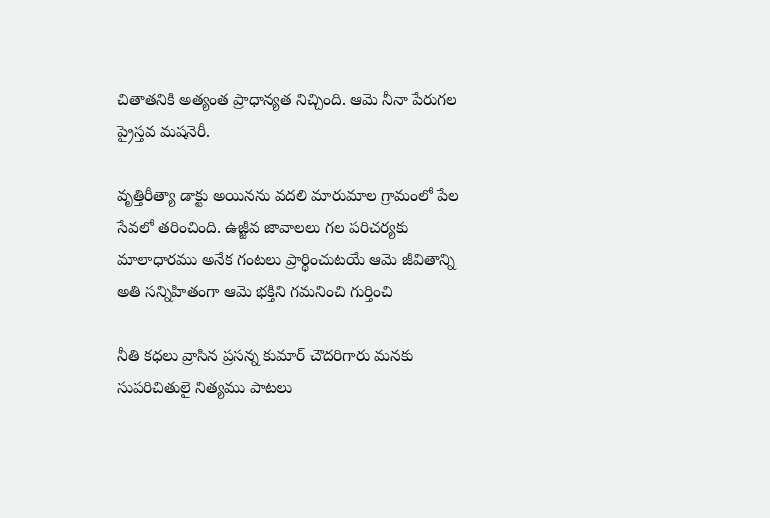చితాతనికి అత్యంత ప్రాధాన్యత నిచ్చింది. ఆమె నీనా పేరుగల ప్రైస్తవ మషనెరీ.

వృత్తిరీత్యా డాక్టు అయినను వదలి మారుమాల గ్రామంలో పేల సేవలో తరించింది. ఉజ్జీవ జావాలలు గల పరిచర్యకు మాలాధారము అనేక గంటలు ప్రార్థించుటయే ఆమె జీవితాన్ని అతి సన్నిహితంగా ఆమె భక్తిని గమనించి గుర్తించి

నీతి కధలు వ్రాసిన ప్రసన్న కుమార్ చౌదరిగారు మనకు సుపరిచితులై నిత్యము పాటలు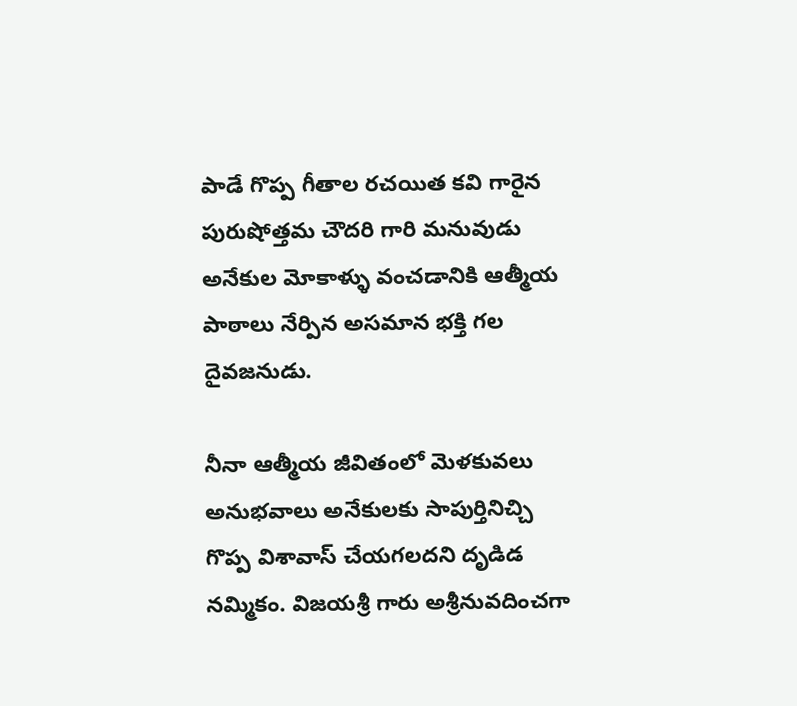పాడే గొప్ప గీతాల రచయిత కవి గారైన పురుషోత్తమ చౌదరి గారి మనువుడు అనేకుల మోకాళ్ళు వంచడానికి ఆత్మీయ పాఠాలు నేర్పిన అసమాన భక్తి గల దైవజనుడు.

నీనా ఆత్మీయ జీవితంలో మెళకువలు అనుభవాలు అనేకులకు సాపుర్తినిచ్చి గొప్ప విశావాస్ చేయగలదని దృడిడ నమ్మికం. విజయశ్రీ గారు అశ్రీనువదించగా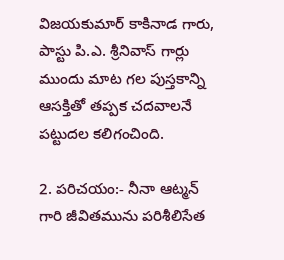విజయకుమార్ కాకినాడ గారు, పాస్టు పి.ఎ. శ్రీనివాస్ గార్లు ముందు మాట గల పుస్తకాన్ని ఆసక్తితో తప్పక చదవాలనే పట్టుదల కలిగంచింది.

2. పరిచయం:- నీనా ఆట్మన్ గారి జీవితమును పరిశీలిసేత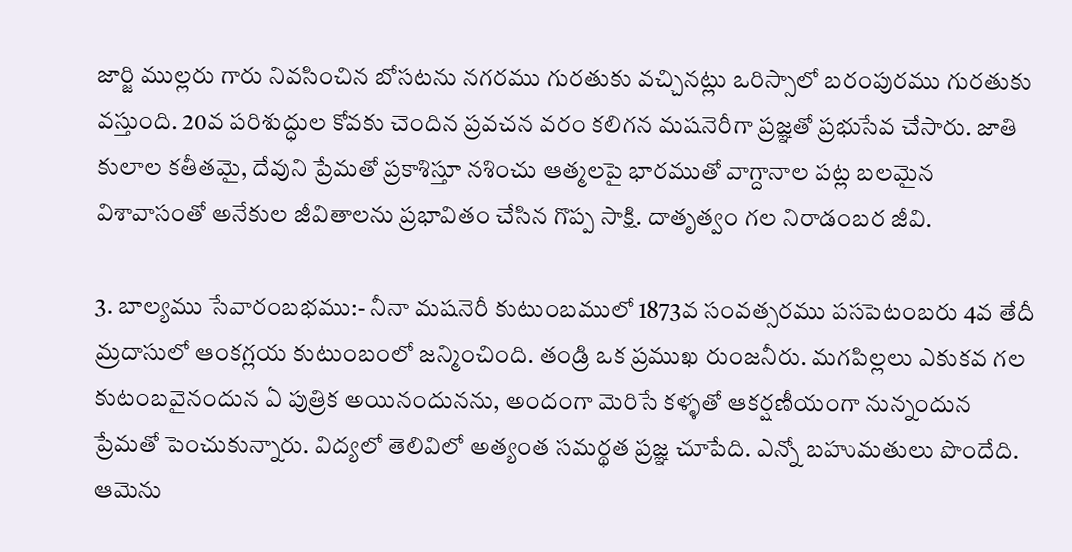జార్జి ముల్లరు గారు నివసించిన బోసటను నగరము గురతుకు వచ్చినట్లు ఒరిస్సాలో బరంపురము గురతుకు వస్తుంది. 20వ పరిశుద్ధుల కోవకు చెందిన ప్రవచన వరం కలిగన మషనెరీగా ప్రజ్ఞతో ప్రభుసేవ చేసారు. జాతి కులాల కతీతమై, దేవుని ప్రేమతో ప్రకాశిస్తూ నశించు ఆత్మలపై భారముతో వాగ్దానాల పట్ల బలమైన విశావాసంతో అనేకుల జీవితాలను ప్రభావితం చేసిన గొప్ప సాక్షి. దాతృత్వం గల నిరాడంబర జీవి.

3. బాల్యము సేవారంబభము:- నీనా మషనెరీ కుటుంబములో 1873వ సంవత్సరము పసపెటంబరు 4వ తేదీ మ్రదాసులో ఆంకగ్లయ కుటుంబంలో జన్మించింది. తండ్రి ఒక ప్రముఖ రుంజనీరు. మగపిల్లలు ఎకుకవ గల కుటంబవైనందున ఏ పుత్రిక అయినందునను, అందంగా మెరిసే కళ్ళతో ఆకర్షణీయంగా నున్నందున ప్రేమతో పెంచుకున్నారు. విద్యలో తెలివిలో అత్యంత సమర్థత ప్రజ్ఞ చూపేది. ఎన్నో బహుమతులు పొందేది. ఆమెను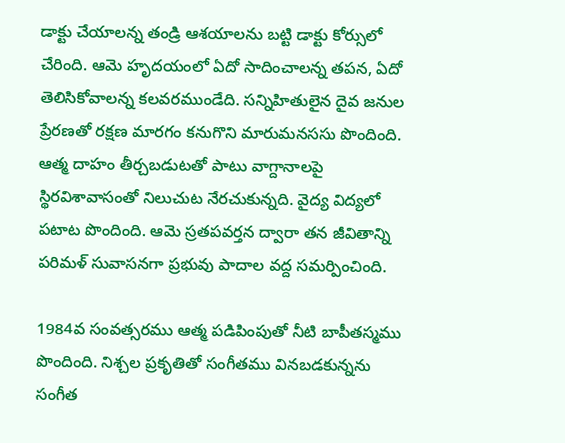డాక్టు చేయాలన్న తండ్రి ఆశయాలను బట్టి డాక్టు కోర్సులో చేరింది. ఆమె హృదయంలో ఏదో సాదించాలన్న తపన, ఏదో తెలిసికోవాలన్న కలవరముండేది. సన్నిహితులైన దైవ జనుల ప్రేరణతో రక్షణ మారగం కనుగొని మారుమనససు పొందింది. ఆత్మ దాహం తీర్చబడుటతో పాటు వాగ్దానాలపై స్థిరవిశావాసంతో నిలుచుట నేరచుకున్నది. వైద్య విద్యలో పటాట పొందింది. ఆమె స్రతపవర్తన ద్వారా తన జీవితాన్ని పరిమళ్ సువాసనగా ప్రభువు పాదాల వద్ద సమర్పించింది.

1984వ సంవత్సరము ఆత్మ పడిపింపుతో నీటి బాపీతస్మము పొందింది. నిశ్చల ప్రకృతితో సంగీతము వినబడకున్నను సంగీత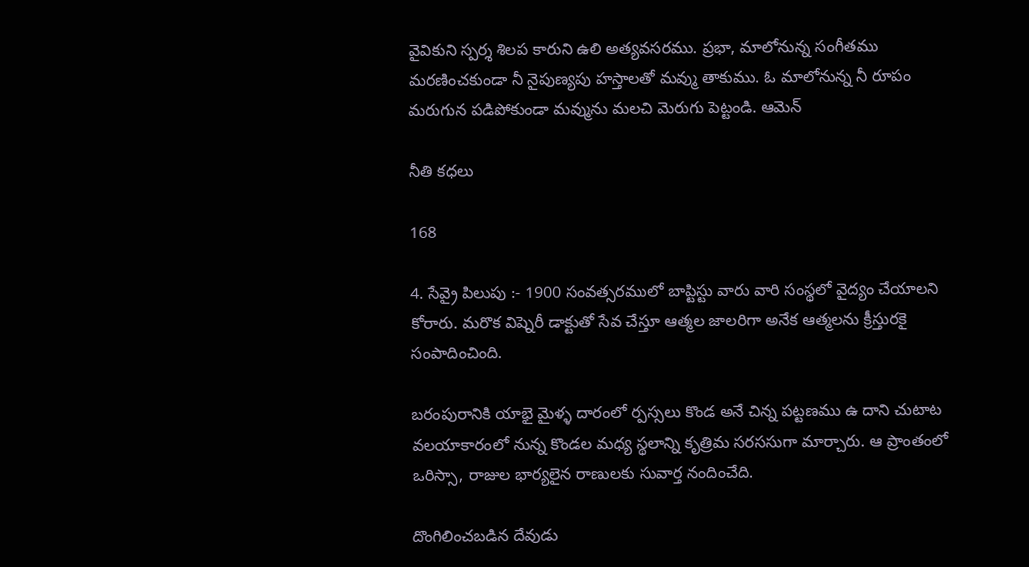వైవికుని స్పర్శ శిలప కారుని ఉలి అత్యవసరము. ప్రభా, మాలోనున్న సంగీతము మరణించకుండా నీ నైపుణ్యపు హస్తాలతో మవ్ము తాకుము. ఓ మాలోనున్న నీ రూపం మరుగున పడిపోకుండా మవ్మును మలచి మెరుగు పెట్టండి. ఆమెన్

నీతి కధలు

168

4. సేవ్రై పిలుపు :- 1900 సంవత్సరములో బాప్టిస్టు వారు వారి సంస్థలో వైద్యం చేయాలని కోరారు. మరొక విష్నెరీ డాక్టుతో సేవ చేస్తూ ఆత్మల జాలరిగా అనేక ఆత్మలను క్రీస్తురకై సంపాదించింది.

బరంపురానికి యాభై మైళ్ళ దారంలో ర్పస్సలు కొండ అనే చిన్న పట్టణము ఉ దాని చుటాట వలయాకారంలో నున్న కొండల మధ్య స్థలాన్ని కృత్రిమ సరససుగా మార్చారు. ఆ ప్రాంతంలో ఒరిస్సా, రాజుల భార్యలైన రాణులకు సువార్త నందించేది.

దొంగిలించబడిన దేవుడు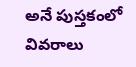అనే పుస్తకంలో వివరాలు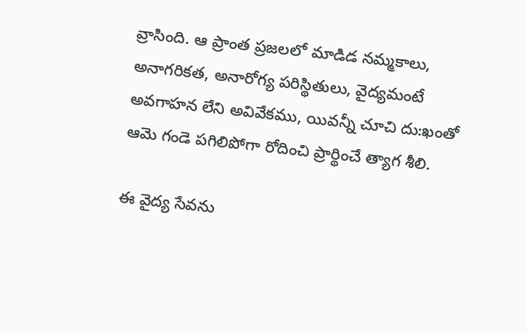వ్రాసింది. ఆ ప్రాంత ప్రజలలో మాడిడ నమ్మకాలు, అనాగరికత, అనారోగ్య పరిస్థితులు, వైద్యమంటే అవగాహన లేని అవివేకము, యివన్నీ చూచి దు:ఖంతో ఆమె గండె పగిలిపోగా రోదించి ప్రార్థించే త్యాగ శీలి.

ఈ వైద్య సేవను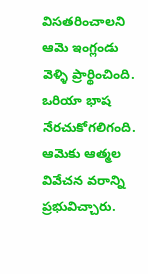విసతరించాలని ఆమె ఇంగ్లండు వెళ్ళి ప్రార్థించింది. ఒరియా భాష నేరచుకోగలిగంది. ఆమెకు ఆత్మల వివేచన వరాన్ని ప్రభువిచ్చారు.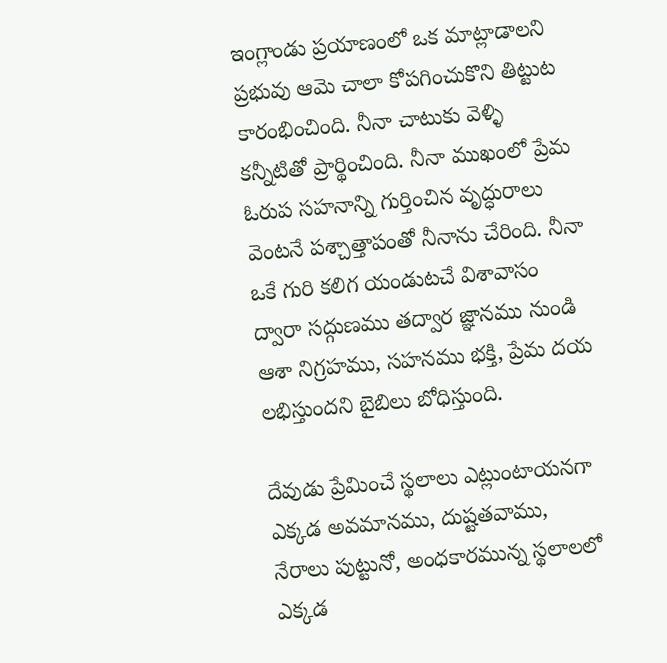ఇంగ్లాండు ప్రయాణంలో ఒక మాట్లాడాలని ప్రభువు ఆమె చాలా కోపగించుకొని తిట్టుట కారంభించింది. నీనా చాటుకు వెళ్ళి కన్నీటితో ప్రార్థించింది. నీనా ముఖంలో ప్రేమ ఓరుప సహనాన్ని గుర్తించిన వృద్ధురాలు వెంటనే పశ్చాత్తాపంతో నీనాను చేరింది. నీనా ఒకే గురి కలిగ యండుటచే విశావాసం ద్వారా సద్గుణము తద్వార జ్ఞానము నుండి ఆశా నిగ్రహము, సహనము భక్తి, ప్రేమ దయ లభిస్తుందని బైబిలు బోధిస్తుంది.

దేవుడు ప్రేమించే స్థలాలు ఎట్లుంటాయనగా ఎక్కడ అవమానము, దుష్టతవాము, నేరాలు పుట్టునో, అంధకారమున్న స్థలాలలో ఎక్కడ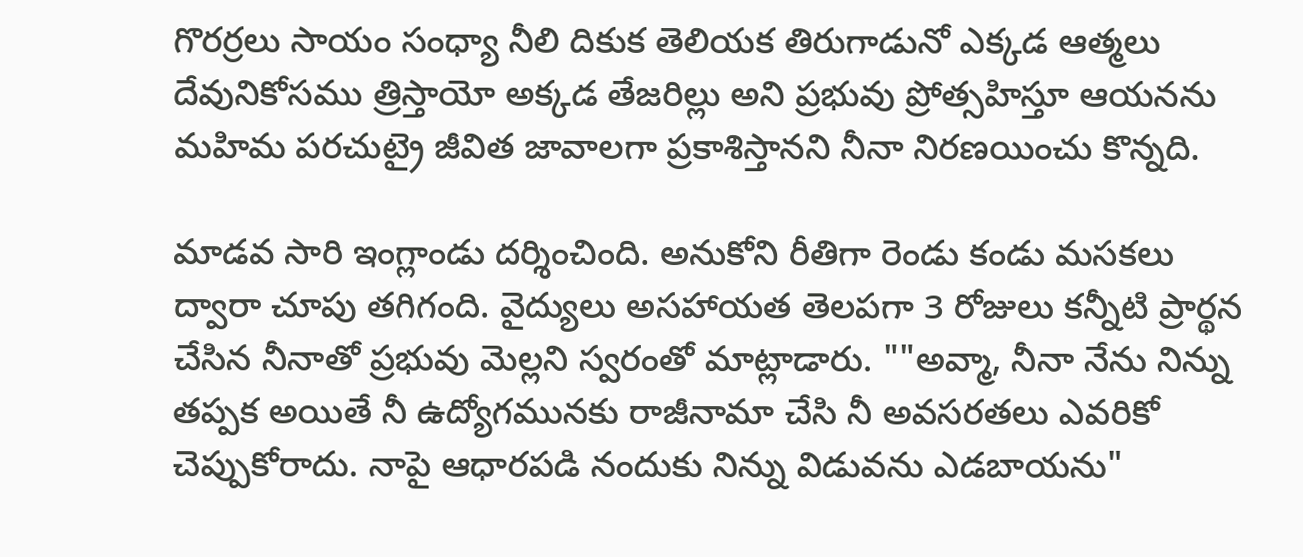గొరర్రలు సాయం సంధ్యా నీలి దికుక తెలియక తిరుగాడునో ఎక్కడ ఆత్మలు దేవునికోసము త్రిస్తాయో అక్కడ తేజరిల్లు అని ప్రభువు ప్రోత్సహిస్తూ ఆయనను మహిమ పరచుట్రై జీవిత జావాలగా ప్రకాశిస్తానని నీనా నిరణయించు కొన్నది.

మాడవ సారి ఇంగ్లాండు దర్శించింది. అనుకోని రీతిగా రెండు కండు మసకలు ద్వారా చూపు తగిగంది. వైద్యులు అసహాయత తెలపగా 3 రోజులు కన్నీటి ప్రార్థన చేసిన నీనాతో ప్రభువు మెల్లని స్వరంతో మాట్లాడారు. ""అవ్మా, నీనా నేను నిన్ను తప్పక అయితే నీ ఉద్యోగమునకు రాజీనామా చేసి నీ అవసరతలు ఎవరికో చెప్పుకోరాదు. నాపై ఆధారపడి నందుకు నిన్ను విడువను ఎడబాయను"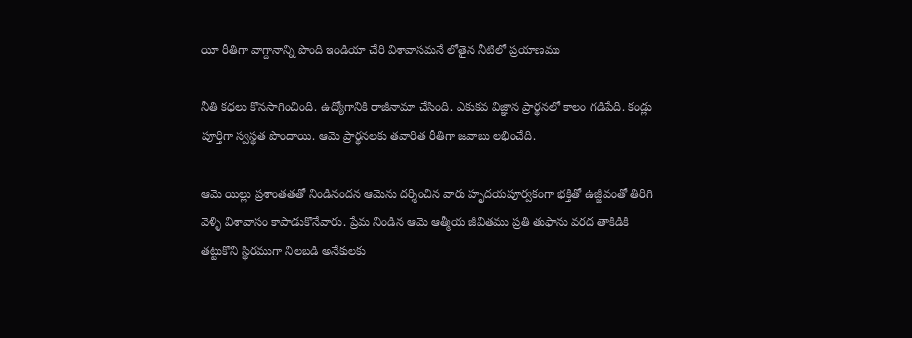యీ రీతిగా వాగ్దానాన్ని పొంది ఇండియా చేరి విశావాసమనే లోతైన నీటిలో ప్రయాణము

నీతి కధలు కొనసాగించింది. ఉద్యోగానికి రాజీనామా చేసింది. ఎకుకవ విజ్ఞాన ప్రార్థనలో కాలం గడిపేది. కండ్లు పూర్తిగా స్వస్థత పొందాయి. ఆమె ప్రార్థనలకు తవారిత రీతిగా జవాబు లభించేది.

ఆమె యిల్లు ప్రశాంతతతో నిండినందన ఆమెను దర్శించిన వారు హృదయపూర్వకంగా భక్తితో ఉజ్జీవంతో తిరిగి వెళ్ళి విశావాసం కాపాడుకొనేవారు. ప్రేమ నిండిన ఆమె ఆత్మీయ జీవితము ప్రతి తుఫాను వరద తాకిడికి తట్టుకొని స్థిరముగా నిలబడి అనేకులకు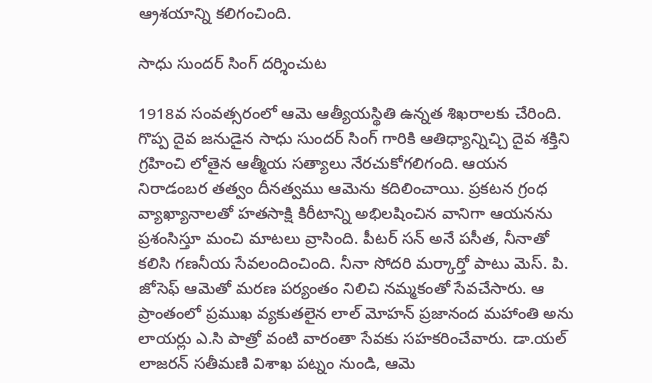ఆ్రశయాన్ని కలిగంచింది.

సాధు సుందర్ సింగ్ దర్శించుట

1918వ సంవత్సరంలో ఆమె ఆత్యీయస్థితి ఉన్నత శిఖరాలకు చేరింది. గొప్ప దైవ జనుడైన సాధు సుందర్ సింగ్ గారికి ఆతిధ్యాన్నిచ్చి దైవ శక్తిని గ్రహించి లోతైన ఆత్మీయ సత్యాలు నేరచుకోగలిగంది. ఆయన నిరాడంబర తత్వం దీనత్వము ఆమెను కదిలించాయి. ప్రకటన గ్రంధ వ్యాఖ్యానాలతో హతసాక్షి కిరీటాన్ని అభిలషించిన వానిగా ఆయనను ప్రశంసిస్తూ మంచి మాటలు వ్రాసింది. పీటర్ సన్ అనే పసీత, నీనాతో కలిసి గణనీయ సేవలందించింది. నీనా సోదరి మర్కార్తో పాటు వెుస్. పి. జోసెఫ్ ఆమెతో మరణ పర్యంతం నిలిచి నమ్మకంతో సేవచేసారు. ఆ ప్రాంతంలో ప్రముఖ వ్యకుతలైన లాల్ మోహన్ ప్రజానంద మహాంతి అను లాయర్లు ఎ.సి పాత్రో వంటి వారంతా సేవకు సహకరించేవారు. డా.యల్ లాజరన్ సతీమణి విశాఖ పట్నం నుండి, ఆమె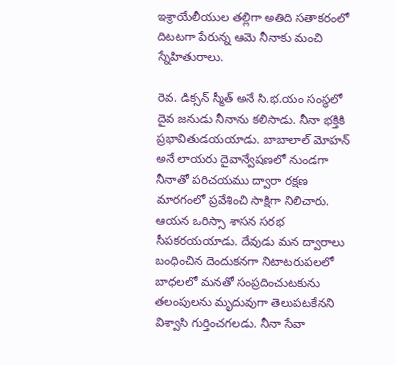ఇశ్రాయేలీయుల తల్లిగా అతిది సతాకరంలో దిటటగా పేరున్న ఆమె నీనాకు మంచి స్నేహితురాలు.

రెవ. డిక్సన్ స్మీత్ అనే సి.భ.యం సంస్థలో దైవ జనుడు నీనాను కలిసాడు. నీనా భక్తికి ప్రభావితుడయయాడు. బాబాలాల్ మోహన్ అనే లాయరు దైవాన్వేషణలో నుండగా నీనాతో పరిచయము ద్వారా రక్షణ మారగంలో ప్రవేశించి సాక్షిగా నిలిచారు. ఆయన ఒరిస్సా శాసన సరభ సీపకరయయాడు. దేవుడు మన ద్వారాలు బంధించిన దెందుకనగా నిటాటరుపలలో బాధలలో మనతో సంప్రదించుటకును తలంపులను మృదువుగా తెలుపటకేనని విశ్వాసి గుర్తించగలడు. నీనా సేవా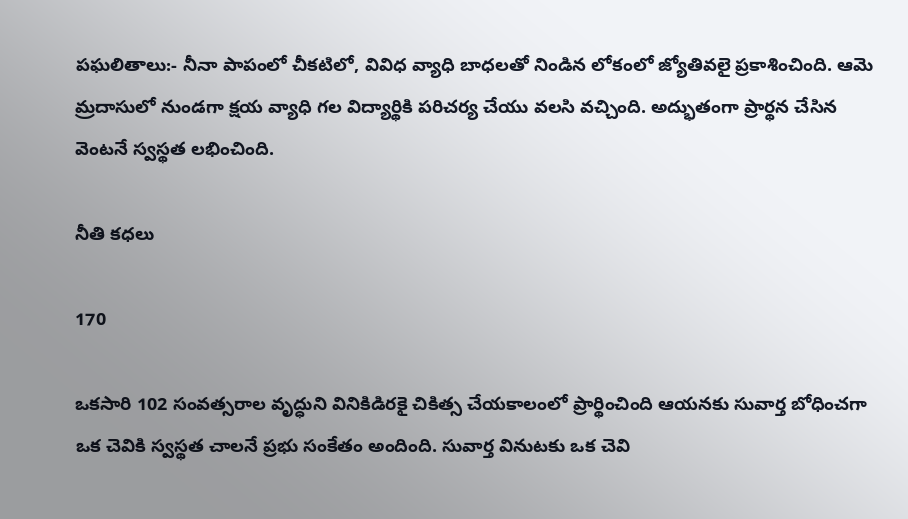పఘలితాలు:- నీనా పాపంలో చీకటిలో, వివిధ వ్యాధి బాధలతో నిండిన లోకంలో జ్యోతివలై ప్రకాశించింది. ఆమె మ్రదాసులో నుండగా క్షయ వ్యాధి గల విద్యార్థికి పరిచర్య చేయు వలసి వచ్చింది. అద్భుతంగా ప్రార్థన చేసిన వెంటనే స్వస్థత లభించింది.

నీతి కధలు

170

ఒకసారి 102 సంవత్సరాల వృద్ధుని వినికిడిరకై చికిత్స చేయకాలంలో ప్రార్థించింది ఆయనకు సువార్త బోధించగా ఒక చెవికి స్వస్థత చాలనే ప్రభు సంకేతం అందింది. సువార్త వినుటకు ఒక చెవి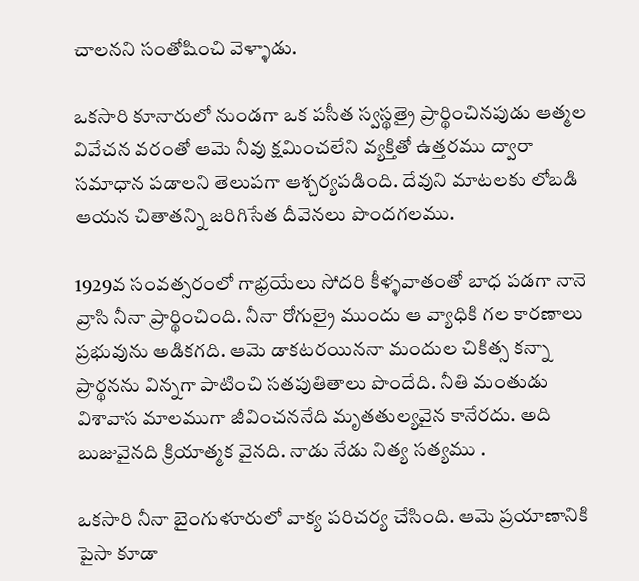చాలనని సంతోషించి వెళ్ళాడు.

ఒకసారి కూనారులో నుండగా ఒక పసీత స్వస్థత్రై ప్రార్థించినపుడు ఆత్మల వివేచన వరంతో ఆమె నీవు క్షమించలేని వ్యక్తితో ఉత్తరము ద్వారా సమాధాన పడాలని తెలుపగా ఆశ్చర్యపడింది. దేవుని మాటలకు లోబడి ఆయన చితాతన్ని జరిగిసేత దీవెనలు పొందగలము.

1929వ సంవత్సరంలో గాభ్రయేలు సోదరి కీళ్ళవాతంతో బాధ పడగా నానె వ్రాసి నీనా ప్రార్థించింది. నీనా రోగుల్రై ముందు ఆ వ్యాధికి గల కారణాలు ప్రభువును అడికగది. ఆమె డాకటరయిననా మందుల చికిత్స కన్నా ప్రార్థనను విన్నగా పాటించి సతపుతితాలు పొందేది. నీతి మంతుడు విశావాస మాలముగా జీవించననేది మృతతుల్యవైన కానేరదు. అది బుజువైనది క్రియాత్మక వైనది. నాడు నేడు నిత్య సత్యము .

ఒకసారి నీనా బైంగుళూరులో వాక్య పరిచర్య చేసింది. ఆమె ప్రయాణానికి పైసా కూడా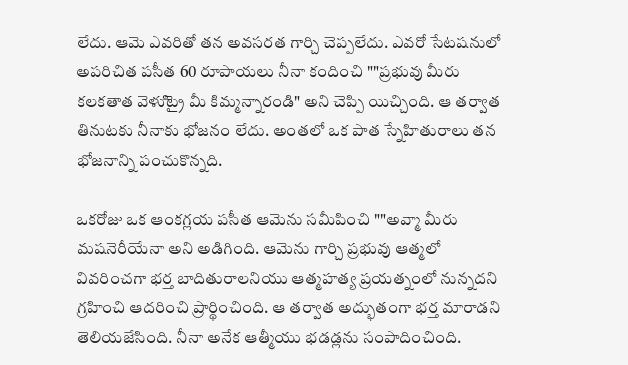లేదు. ఆమె ఎవరితో తన అవసరత గార్చి చెప్పలేదు. ఎవరో సేటషనులో అపరిచిత పసీత 60 రూపాయలు నీనా కందించి ""ప్రభువు మీరు కలకతాత వెళుిట్రై మీ కిమ్మన్నారండి" అని చెప్పి యిచ్చింది. ఆ తర్వాత తినుటకు నీనాకు భోజనం లేదు. అంతలో ఒక పాత స్నేహితురాలు తన భోజనాన్ని పంచుకొన్నది.

ఒకరోజు ఒక ఆంకగ్లయ పసీత ఆమెను సమీపించి ""అవ్మా మీరు మషనెరీయేనా అని అడిగింది. ఆమెను గార్చి ప్రభువు ఆత్మలో వివరించగా భర్త బాదితురాలనియు ఆత్మహత్య ప్రయత్నంలో నున్నదని గ్రహించి ఆదరించి ప్రార్థించింది. ఆ తర్వాత అద్భుతంగా భర్త మారాడని తెలియజేసింది. నీనా అనేక ఆత్మీయు భడడ్లను సంపాదించింది.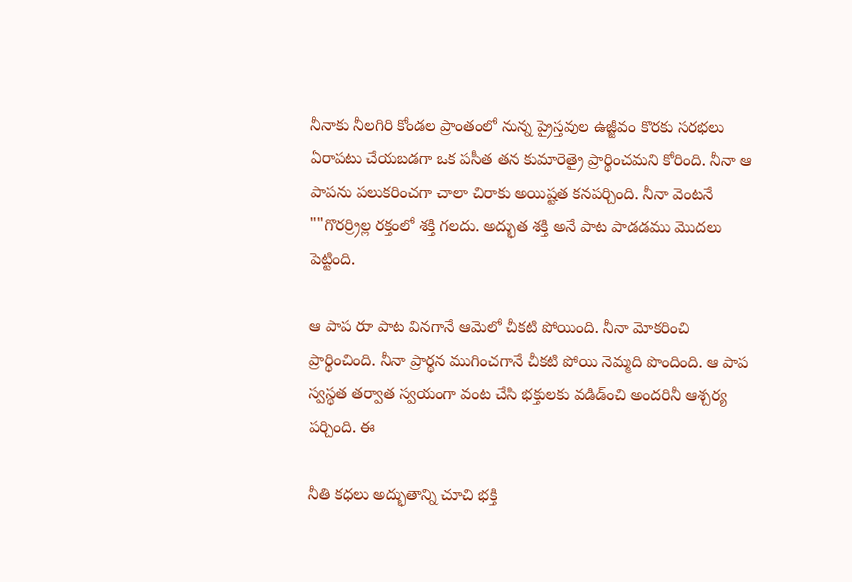నీనాకు నీలగిరి కోండల ప్రాంతంలో నున్న ప్రైస్తవుల ఉజ్జీవం కొరకు సరభలు ఏరాపటు చేయబడగా ఒక పసీత తన కుమారెత్రై ప్రార్థించమని కోరింది. నీనా ఆ పాపను పలుకరించగా చాలా చిరాకు అయిష్టత కనపర్చింది. నీనా వెంటనే ""గొరర్ర్రిల్ల రక్తంలో శక్తి గలదు. అద్భుత శక్తి అనే పాట పాడడము మొదలు పెట్టింది.

ఆ పాప రుా పాట వినగానే ఆమెలో చీకటి పోయింది. నీనా మోకరించి ప్రార్థించింది. నీనా ప్రార్థన ముగించగానే చీకటి పోయి నెమ్మది పొందింది. ఆ పాప స్వస్థత తర్వాత స్వయంగా వంట చేసి భక్తులకు వడిడ్ంచి అందరినీ ఆశ్చర్య పర్చింది. ఈ

నీతి కధలు అద్భుతాన్ని చూచి భక్తి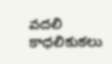వదలి కాధలికుకలు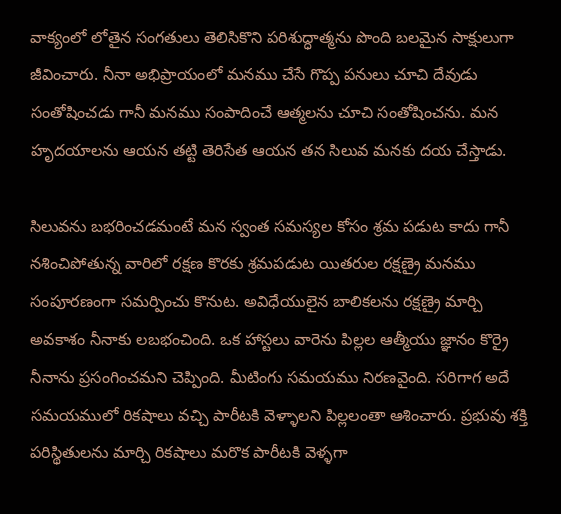వాక్యంలో లోతైన సంగతులు తెలిసికొని పరిశుద్ధాత్మను పొంది బలమైన సాక్షులుగా జీవించారు. నీనా అభిప్రాయంలో మనము చేసే గొప్ప పనులు చూచి దేవుడు సంతోషించడు గానీ మనము సంపాదించే ఆత్మలను చూచి సంతోషించను. మన హృదయాలను ఆయన తట్టి తెరిసేత ఆయన తన సిలువ మనకు దయ చేస్తాడు.

సిలువను బభరించడమంటే మన స్వంత సమస్యల కోసం శ్రమ పడుట కాదు గానీ నశించిపోతున్న వారిలో రక్షణ కొరకు శ్రమపడుట యితరుల రక్షణ్రై మనము సంపూరణంగా సమర్పించు కొనుట. అవిధేయులైన బాలికలను రక్షణ్రై మార్చి అవకాశం నీనాకు లబభంచింది. ఒక హాస్టలు వారెను పిల్లల ఆత్మీయు జ్ఞానం కొర్రై నీనాను ప్రసంగించమని చెప్పింది. మీటింగు సమయము నిరణవైంది. సరిగాగ అదే సమయములో రికషాలు వచ్చి పారీటకి వెళ్ళాలని పిల్లలంతా ఆశించారు. ప్రభువు శక్తి పరిస్థితులను మార్చి రికషాలు మరొక పారీటకి వెళ్ళగా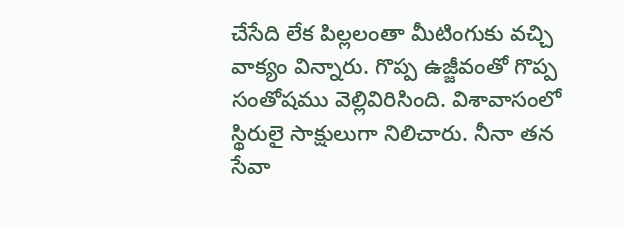చేసేది లేక పిల్లలంతా మీటింగుకు వచ్చి వాక్యం విన్నారు. గొప్ప ఉజ్జీవంతో గొప్ప సంతోషము వెల్లివిరిసింది. విశావాసంలో స్థిరులై సాక్షులుగా నిలిచారు. నీనా తన సేవా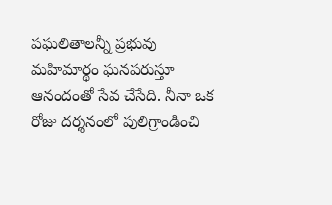పఘలితాలన్నీ ప్రభువు మహిమార్థం ఘనపరుస్తూ ఆనందంతో సేవ చేసేది. నీనా ఒక రోజు దర్శనంలో పులిగ్రాండించి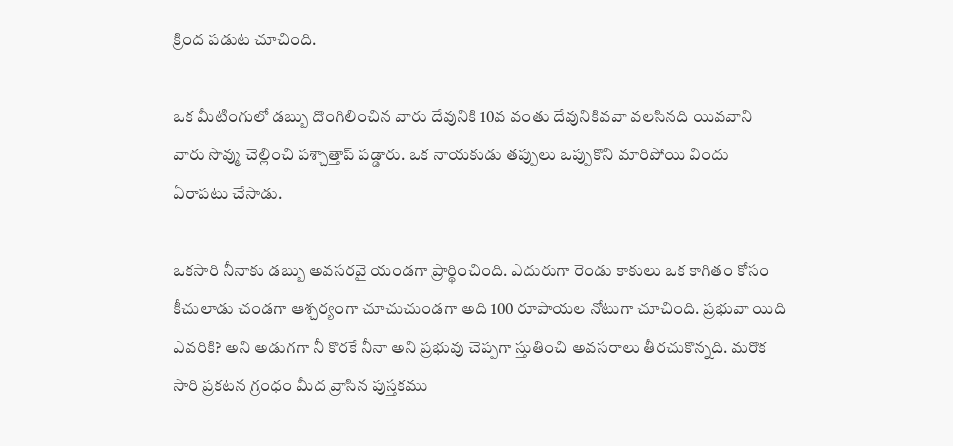క్రింద పడుట చూచింది.

ఒక మీటింగులో డబ్బు దొంగిలించిన వారు దేవునికి 10వ వంతు దేవునికివవా వలసినది యివవాని వారు సొవ్ము చెల్లించి పశ్చాత్తాప్ పడ్డారు. ఒక నాయకుడు తప్పులు ఒప్పుకొని మారిపోయి విందు ఏరాపటు చేసాడు.

ఒకసారి నీనాకు డబ్బు అవసరవై యండగా ప్రార్థించింది. ఎదురుగా రెండు కాకులు ఒక కాగితం కోసం కీచులాడు చండగా ఆశ్చర్యంగా చూచుచుండగా అది 100 రూపాయల నోటుగా చూచింది. ప్రభువా యిది ఎవరికి? అని అడుగగా నీ కొరకే నీనా అని ప్రభువు చెప్పగా స్తుతించి అవసరాలు తీరచుకొన్నది. మరొక సారి ప్రకటన గ్రంధం మీద వ్రాసిన పుస్తకము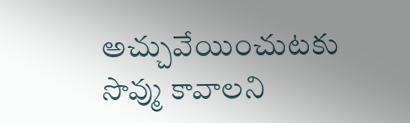అచ్చువేయించుటకు సొవ్ము కావాలని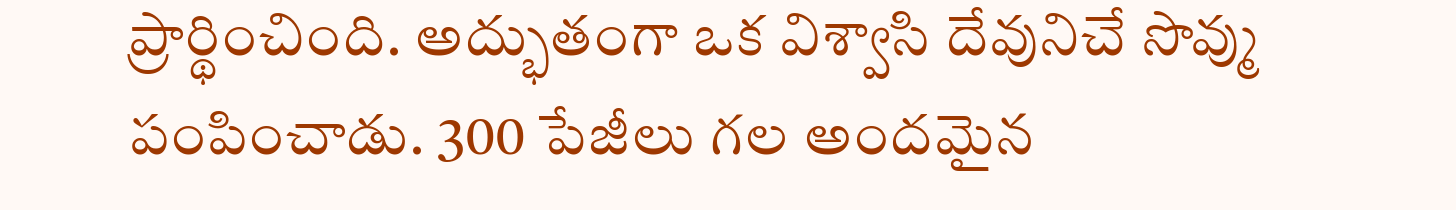ప్రార్థించింది. అద్భుతంగా ఒక విశ్వాసి దేవునిచే సొవ్ము పంపించాడు. 300 పేజీలు గల అందమైన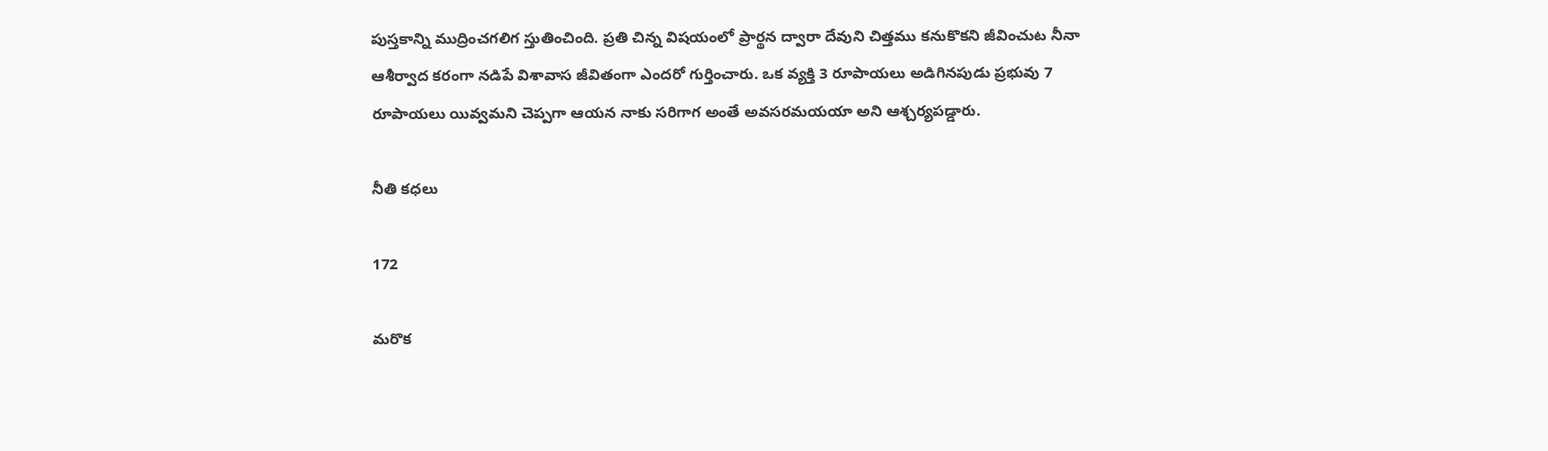పుస్తకాన్ని ముద్రించగలిగ స్తుతించింది. ప్రతి చిన్న విషయంలో ప్రార్థన ద్వారా దేవుని చిత్తము కనుకొకని జీవించుట నీనా ఆశీర్వాద కరంగా నడిపే విశావాస జీవితంగా ఎందరో గుర్తించారు. ఒక వ్యక్తి 3 రూపాయలు అడిగినపుడు ప్రభువు 7 రూపాయలు యివ్వమని చెప్పగా ఆయన నాకు సరిగాగ అంతే అవసరమయయా అని ఆశ్చర్యపడ్డారు.

నీతి కధలు

172

మరొక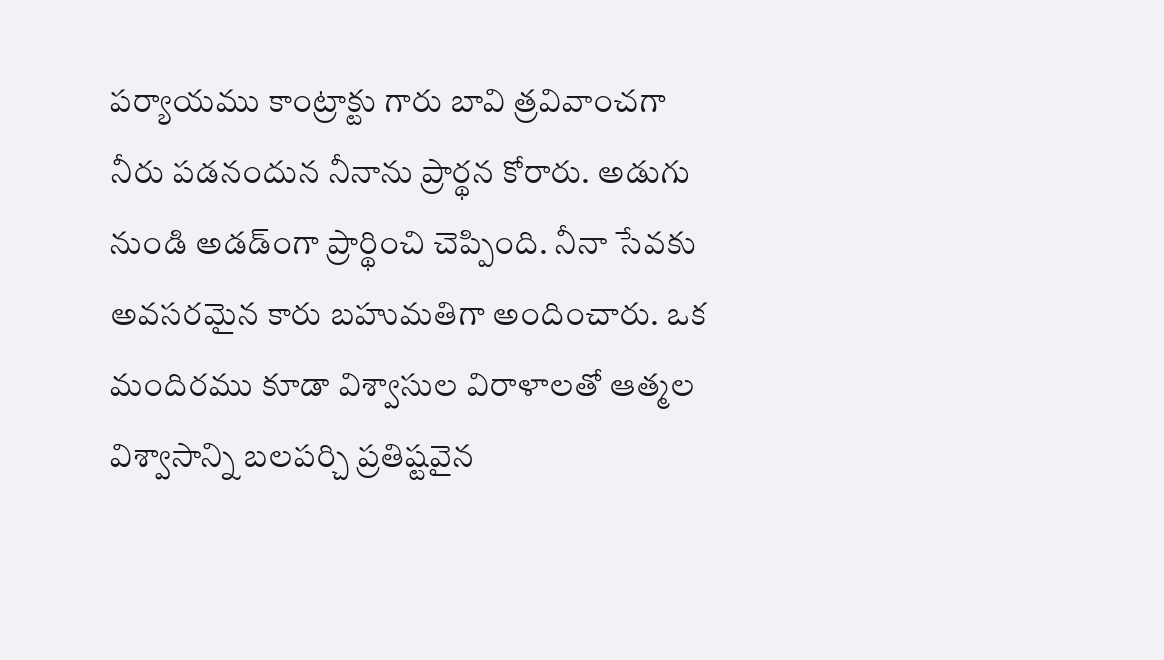పర్యాయము కాంట్రాక్టు గారు బావి త్రవివాంచగా నీరు పడనందున నీనాను ప్రార్థన కోరారు. అడుగు నుండి అడడ్ంగా ప్రార్థించి చెప్పింది. నీనా సేవకు అవసరమైన కారు బహుమతిగా అందించారు. ఒక మందిరము కూడా విశ్వాసుల విరాళాలతో ఆత్మల విశ్వాసాన్ని బలపర్చి ప్రతిష్టవైన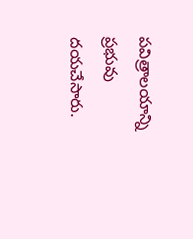పవిత్రాలయాన్ని ప్రభువు దయచేసారు.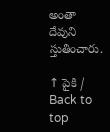అంతా దేవుని స్తుతించారు.

↑ పైకి / Back to top